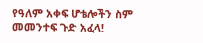የዓለም አቀፍ ሆቴሎችን ስም መመንተፍ ጉድ አፈላ!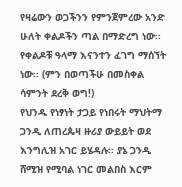የዛሬውን ወጋችንን የምንጀምረው አንድ ሁለት ቀልዶችን ጣል በማድረግ ነው፡፡ የቀልዶቹ ዓላማ እናንተን ፈገግ ማሰኘት ነው፡፡ (ምን በወጣችሁ በመስቀል ሳምንት ደረቅ ወግ!)
የህንዱ የነፃነት ታጋይ የነበሩት ማህትማ ጋንዲ ለጠረጴዛ ዙሪያ ውይይት ወደ እንግሊዝ አገር ይሄዳሉ፡፡ ያኔ ጋንዲ ሸሚዝ የሚባል ነገር መልበስ እርም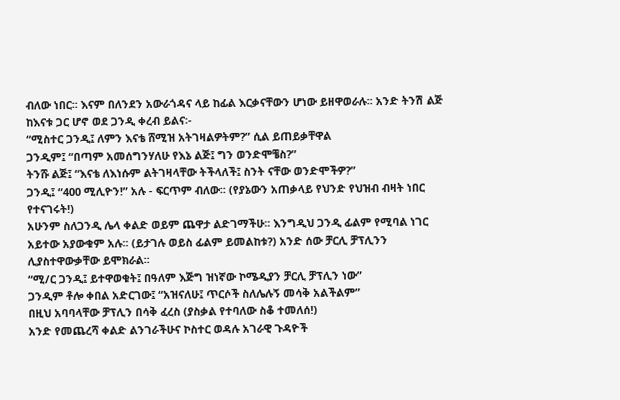ብለው ነበር፡፡ እናም በለንደን አውራጎዳና ላይ ከፊል እርቃናቸውን ሆነው ይዘዋወራሉ፡፡ አንድ ትንሽ ልጅ ከእናቱ ጋር ሆኖ ወደ ጋንዲ ቀረብ ይልና፡-
“ሚስተር ጋንዲ፤ ለምን እናቴ ሸሚዝ አትገዛልዎትም?” ሲል ይጠይቃቸዋል
ጋንዲም፤ “በጣም አመሰግንሃለሁ የእኔ ልጅ፤ ግን ወንድሞቼስ?”
ትንሹ ልጅ፤ “እናቴ ለእነሱም ልትገዛላቸው ትችላለች፤ ስንት ናቸው ወንድሞችዎ?”
ጋንዲ፤ “400 ሚሊዮን!” አሉ - ፍርጥም ብለው፡፡ (የያኔውን አጠቃላይ የህንድ የህዝብ ብዛት ነበር የተናገሩት!)
አሁንም ስለጋንዲ ሌላ ቀልድ ወይም ጨዋታ ልድገማችሁ፡፡ እንግዲህ ጋንዲ ፊልም የሚባል ነገር አይተው አያውቁም አሉ፡፡ (ይታገሉ ወይስ ፊልም ይመልከቱ?) አንድ ሰው ቻርሊ ቻፕሊንን ሊያስተዋውቃቸው ይሞክራል፡፡
“ሚ/ር ጋንዲ፤ ይተዋወቁት፤ በዓለም እጅግ ዝነኛው ኮሜዲያን ቻርሊ ቻፕሊን ነው”
ጋንዲም ቶሎ ቀበል አድርገው፤ “አዝናለሁ፤ ጥርሶች ስለሌሉኝ መሳቅ አልችልም”
በዚህ አባባላቸው ቻፕሊን በሳቅ ፈረስ (ያስቃል የተባለው ስቆ ተመለሰ!)
አንድ የመጨረሻ ቀልድ ልንገራችሁና ኮስተር ወዳሉ አገራዊ ጉዳዮች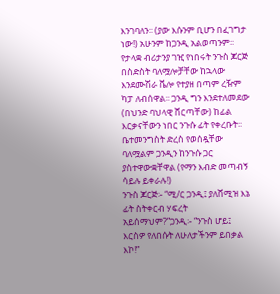እንገባለን፡፡ (ያው እሱንም ቢሆን በፈገግታ ነው!) አሁንም ከጋንዲ አልወጣንም፡፡ የታላቋ ብሪታንያ ገዢ የነበሩት ንጉስ ጆርጅ በስድስት ባለሟሎቻቸው ከኋላው እንደሙሽራ ቬሎ የተያዘ በጣም ረዥም ካፓ ለብሰዋል፡፡ ጋንዲ ግን እንደተለመደው (በህንድ ባህላዊ ሸርጣቸው) ከፊል እርቃናቸውን ነበር ንጉሱ ፊት የቀረቡት፡፡ ቤተመንግስት ድረስ የወሰዷቸው ባለሟልም ጋንዲን ከንጉሱ ጋር ያስተዋውቋቸዋል (የማን እብድ መጣብኝ ሳይሉ ይቀራሉ!)
ንጉስ ጆርጅ፡- “ሚ/ር ጋንዲ፤ ያለሸሚዝ እኔ ፊት ስትቀርብ ሃፍረት አይሰማህም?”ጋንዲ፡- “ንጉስ ሆይ፤ እርስዎ የለበሱት ለሁለታችንም ይበቃል እኮ!”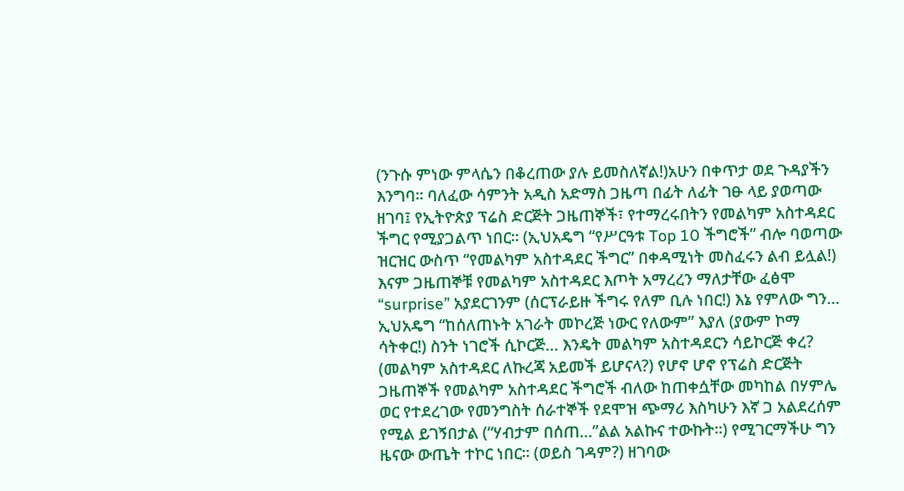(ንጉሱ ምነው ምላሴን በቆረጠው ያሉ ይመስለኛል!)አሁን በቀጥታ ወደ ጉዳያችን እንግባ፡፡ ባለፈው ሳምንት አዲስ አድማስ ጋዜጣ በፊት ለፊት ገፁ ላይ ያወጣው ዘገባ፤ የኢትዮጵያ ፕሬስ ድርጅት ጋዜጠኞች፣ የተማረሩበትን የመልካም አስተዳደር ችግር የሚያጋልጥ ነበር፡፡ (ኢህአዴግ “የሥርዓቱ Top 10 ችግሮች” ብሎ ባወጣው ዝርዝር ውስጥ “የመልካም አስተዳደር ችግር” በቀዳሚነት መስፈሩን ልብ ይሏል!) እናም ጋዜጠኞቹ የመልካም አስተዳደር እጦት አማረረን ማለታቸው ፈፅሞ “surprise” አያደርገንም (ሰርፕራይዙ ችግሩ የለም ቢሉ ነበር!) እኔ የምለው ግን… ኢህአዴግ “ከሰለጠኑት አገራት መኮረጅ ነውር የለውም” እያለ (ያውም ኮማ ሳትቀር!) ስንት ነገሮች ሲኮርጅ… እንዴት መልካም አስተዳደርን ሳይኮርጅ ቀረ? (መልካም አስተዳደር ለኩረጃ አይመች ይሆናላ?) የሆኖ ሆኖ የፕሬስ ድርጅት ጋዜጠኞች የመልካም አስተዳደር ችግሮች ብለው ከጠቀሷቸው መካከል በሃምሌ ወር የተደረገው የመንግስት ሰራተኞች የደሞዝ ጭማሪ እስካሁን እኛ ጋ አልደረሰም የሚል ይገኝበታል (“ሃብታም በሰጠ…”ልል አልኩና ተውኩት፡፡) የሚገርማችሁ ግን ዜናው ውጤት ተኮር ነበር፡፡ (ወይስ ገዳም?) ዘገባው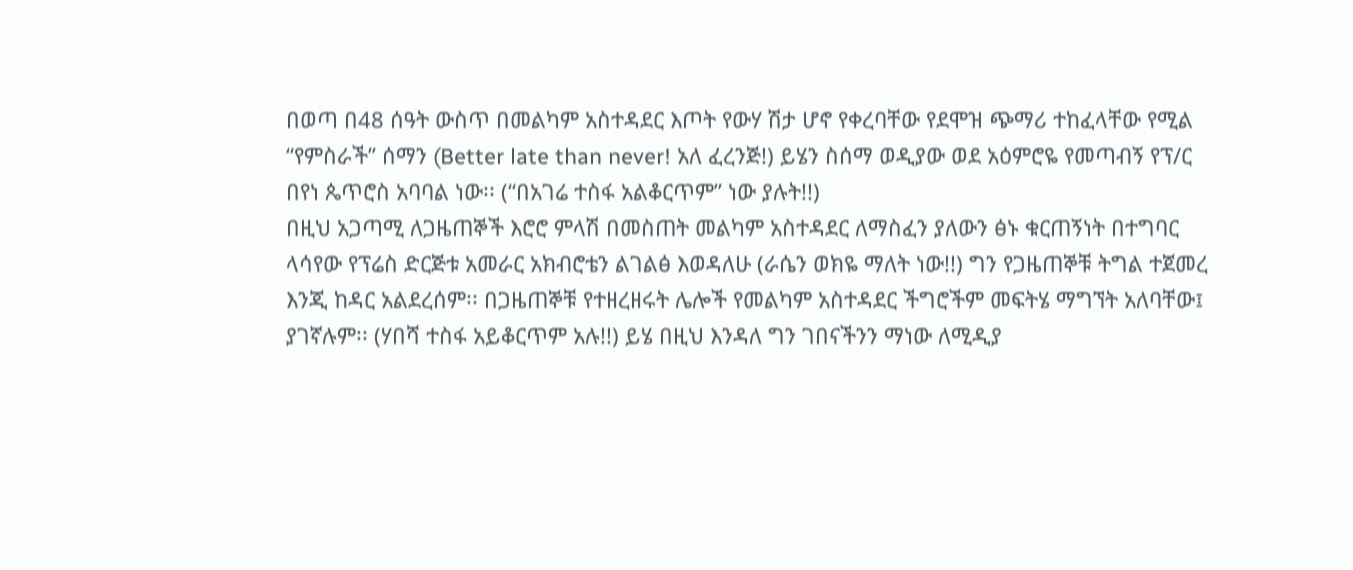በወጣ በ48 ሰዓት ውስጥ በመልካም አስተዳደር እጦት የውሃ ሽታ ሆኖ የቀረባቸው የደሞዝ ጭማሪ ተከፈላቸው የሚል “የምስራች” ሰማን (Better late than never! አለ ፈረንጅ!) ይሄን ስሰማ ወዲያው ወደ አዕምሮዬ የመጣብኝ የፕ/ር በየነ ጴጥሮስ አባባል ነው፡፡ (“በአገሬ ተስፋ አልቆርጥም” ነው ያሉት!!)
በዚህ አጋጣሚ ለጋዜጠኞች እሮሮ ምላሽ በመስጠት መልካም አስተዳደር ለማስፈን ያለውን ፅኑ ቁርጠኝነት በተግባር ላሳየው የፕሬስ ድርጅቱ አመራር አክብሮቴን ልገልፅ እወዳለሁ (ራሴን ወክዬ ማለት ነው!!) ግን የጋዜጠኞቹ ትግል ተጀመረ እንጂ ከዳር አልደረሰም፡፡ በጋዜጠኞቹ የተዘረዘሩት ሌሎች የመልካም አስተዳደር ችግሮችም መፍትሄ ማግኘት አለባቸው፤ ያገኛሉም፡፡ (ሃበሻ ተስፋ አይቆርጥም አሉ!!) ይሄ በዚህ እንዳለ ግን ገበናችንን ማነው ለሚዲያ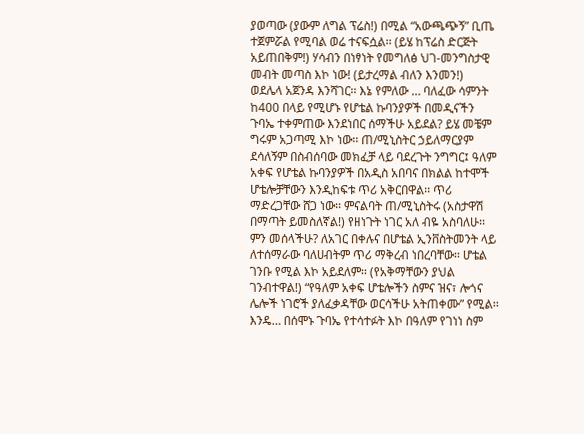ያወጣው (ያውም ለግል ፕሬስ!) በሚል “አውጫጭኝ” ቢጤ ተጀምሯል የሚባል ወሬ ተናፍሷል፡፡ (ይሄ ከፕሬስ ድርጅት አይጠበቅም!) ሃሳብን በነፃነት የመግለፅ ህገ-መንግስታዊ መብት መጣስ እኮ ነው! (ይታረማል ብለን እንመን!)
ወደሌላ አጀንዳ እንሻገር፡፡ እኔ የምለው … ባለፈው ሳምንት ከ400 በላይ የሚሆኑ የሆቴል ኩባንያዎች በመዲናችን ጉባኤ ተቀምጠው እንደነበር ሰማችሁ አይደል? ይሄ መቼም ግሩም አጋጣሚ እኮ ነው፡፡ ጠ/ሚኒስትር ኃይለማርያም ደሳለኝም በስብሰባው መክፈቻ ላይ ባደረጉት ንግግር፤ ዓለም አቀፍ የሆቴል ኩባንያዎች በአዲስ አበባና በክልል ከተሞች ሆቴሎቻቸውን እንዲከፍቱ ጥሪ አቅርበዋል፡፡ ጥሪ ማድረጋቸው ሸጋ ነው፡፡ ምናልባት ጠ/ሚኒስትሩ (አስታዋሽ በማጣት ይመስለኛል!) የዘነጉት ነገር አለ ብዬ አስባለሁ፡፡ ምን መሰላችሁ? ለአገር በቀሉና በሆቴል ኢንቨስትመንት ላይ ለተሰማራው ባለሀብትም ጥሪ ማቅረብ ነበረባቸው፡፡ ሆቴል ገንቡ የሚል እኮ አይደለም፡፡ (የአቅማቸውን ያህል ገንብተዋል!) “የዓለም አቀፍ ሆቴሎችን ስምና ዝና፣ ሎጎና ሌሎች ነገሮች ያለፈቃዳቸው ወርሳችሁ አትጠቀሙ” የሚል፡፡ እንዴ… በሰሞኑ ጉባኤ የተሳተፉት እኮ በዓለም የገነነ ስም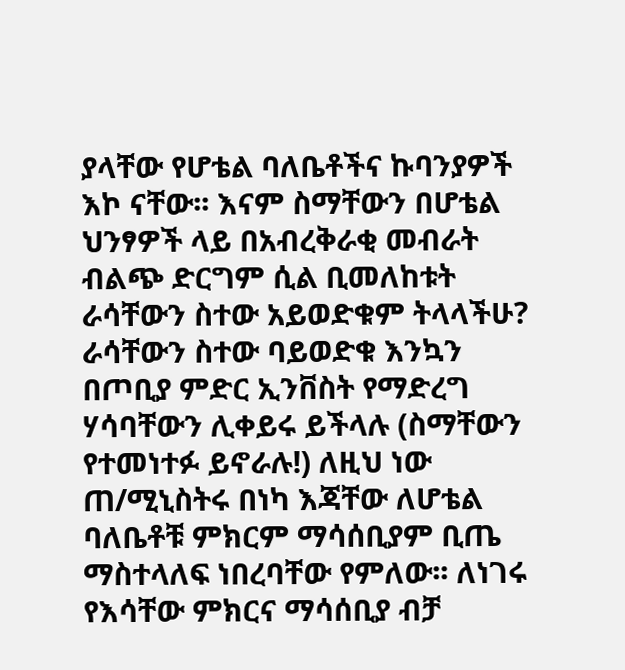ያላቸው የሆቴል ባለቤቶችና ኩባንያዎች እኮ ናቸው፡፡ እናም ስማቸውን በሆቴል ህንፃዎች ላይ በአብረቅራቂ መብራት ብልጭ ድርግም ሲል ቢመለከቱት ራሳቸውን ስተው አይወድቁም ትላላችሁ? ራሳቸውን ስተው ባይወድቁ እንኳን በጦቢያ ምድር ኢንቨስት የማድረግ ሃሳባቸውን ሊቀይሩ ይችላሉ (ስማቸውን የተመነተፉ ይኖራሉ!) ለዚህ ነው ጠ/ሚኒስትሩ በነካ እጃቸው ለሆቴል ባለቤቶቹ ምክርም ማሳሰቢያም ቢጤ ማስተላለፍ ነበረባቸው የምለው፡፡ ለነገሩ የእሳቸው ምክርና ማሳሰቢያ ብቻ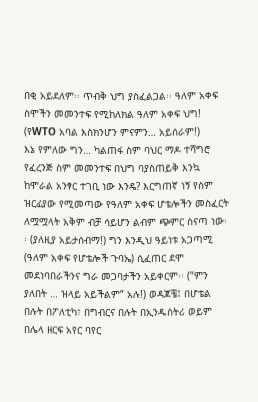በቂ አይደለም፡፡ ጥብቅ ህግ ያስፈልጋል፡፡ ዓለም አቀፍ ስሞችን መመንተፍ የሚከለክል ዓለም አቀፍ ህግ! (የWTO አባል እስክንሆን ምናምን… አይሰራም!)
እኔ የምለው ግን… ካልጠፋ ስም ባህር ማዶ ተሻግሮ የፈረንጅ ስም መመንተፍ በህግ ባያስጠይቅ እንኳ ከሞራል አንፃር ተገቢ ነው እንዴ? እርግጠኛ ነኝ የስም ዝርፊያው የሚመጣው የዓለም አቀፍ ሆቴሎችን መስፈርት ለሟሟላት አቅም ብቻ ሳይሆን ልብም ጭምር ስናጣ ነው፡፡ (ያለዚያ አይታሰብማ!) ግን እንዲህ ዓይነቱ አጋጣሚ (ዓለም አቀፍ የሆቴሎች ጉባኤ) ሲፈጠር ደሞ መደነባበራችንና ግራ መጋባታችን አይቀርም፡፡ (“ምን ያለበት … ዝላይ አይችልም” አሉ!) ወዳጆቼ፤ በሆቴል በሉት በፖለቲካ፣ በግብርና በሉት በኢንዱስትሪ ወይም በሌላ ዘርፍ አየር ባየር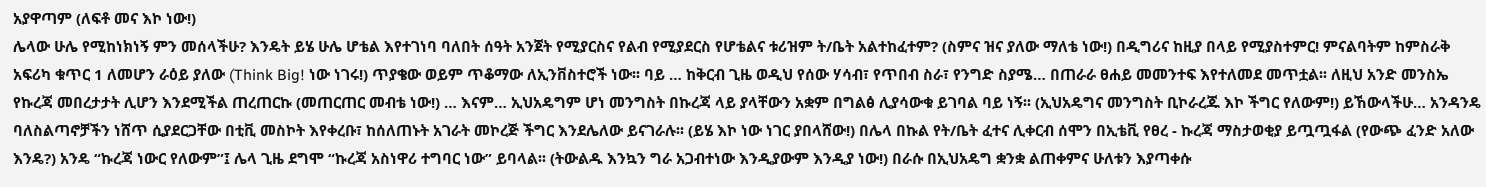አያዋጣም (ለፍቶ መና እኮ ነው!)
ሌላው ሁሌ የሚከነክነኝ ምን መሰላችሁ? እንዴት ይሄ ሁሌ ሆቴል እየተገነባ ባለበት ሰዓት አንጀት የሚያርስና የልብ የሚያደርስ የሆቴልና ቱሪዝም ት/ቤት አልተከፈተም? (ስምና ዝና ያለው ማለቴ ነው!) በዲግሪና ከዚያ በላይ የሚያስተምር! ምናልባትም ከምስራቅ አፍሪካ ቁጥር 1 ለመሆን ራዕይ ያለው (Think Big! ነው ነገሩ!) ጥያቄው ወይም ጥቆማው ለኢንቨስተሮች ነው፡፡ ባይ … ከቅርብ ጊዜ ወዲህ የሰው ሃሳብ፣ የጥበብ ስራ፣ የንግድ ስያሜ… በጠራራ ፀሐይ መመንተፍ እየተለመደ መጥቷል፡፡ ለዚህ አንድ መንስኤ የኩረጃ መበረታታት ሊሆን እንደሚችል ጠረጠርኩ (መጠርጠር መብቴ ነው!) … እናም… ኢህአዴግም ሆነ መንግስት በኩረጃ ላይ ያላቸውን አቋም በግልፅ ሊያሳውቁ ይገባል ባይ ነኝ፡፡ (ኢህአዴግና መንግስት ቢኮራረጁ እኮ ችግር የለውም!) ይኸውላችሁ… አንዳንዴ ባለስልጣኖቻችን ነሸጥ ሲያደርጋቸው በቲቪ መስኮት እየቀረቡ፣ ከሰለጠኑት አገራት መኮረጅ ችግር እንደሌለው ይናገራሉ፡፡ (ይሄ እኮ ነው ነገር ያበላሸው!) በሌላ በኩል የት/ቤት ፈተና ሊቀርብ ሰሞን በኢቴቪ የፀረ - ኩረጃ ማስታወቂያ ይጧጧፋል (የውጭ ፈንድ አለው እንዴ?) አንዴ “ኩረጃ ነውር የለውም”፤ ሌላ ጊዜ ደግሞ “ኩረጃ አስነዋሪ ተግባር ነው” ይባላል፡፡ (ትውልዱ እንኳን ግራ አጋብተነው እንዲያውም እንዲያ ነው!) በራሱ በኢህአዴግ ቋንቋ ልጠቀምና ሁለቱን እያጣቀሱ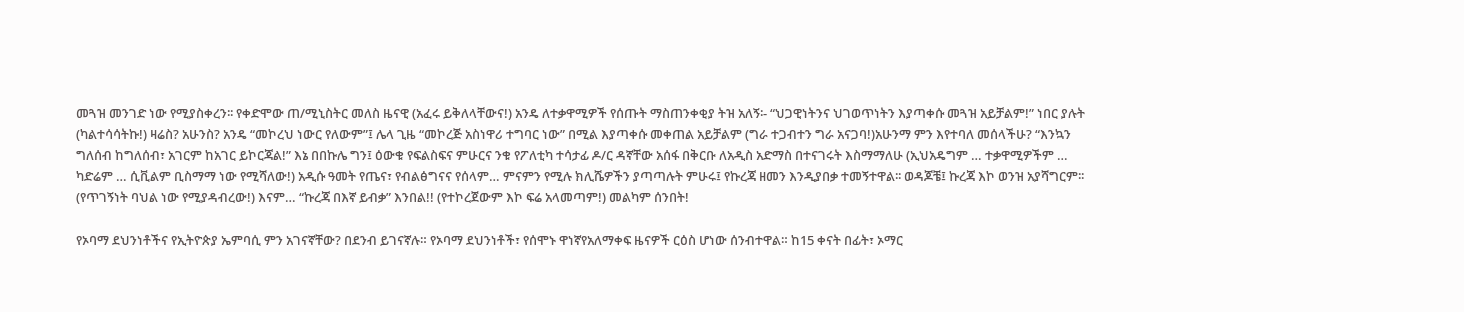መጓዝ መንገድ ነው የሚያስቀረን፡፡ የቀድሞው ጠ/ሚኒስትር መለስ ዜናዊ (አፈሩ ይቅለላቸውና!) አንዴ ለተቃዋሚዎች የሰጡት ማስጠንቀቂያ ትዝ አለኝ፡- “ህጋዊነትንና ህገወጥነትን እያጣቀሱ መጓዝ አይቻልም!” ነበር ያሉት (ካልተሳሳትኩ!) ዛሬስ? አሁንስ? አንዴ “መኮረህ ነውር የለውም”፤ ሌላ ጊዜ “መኮረጅ አስነዋሪ ተግባር ነው” በሚል እያጣቀሱ መቀጠል አይቻልም (ግራ ተጋብተን ግራ አናጋባ!)አሁንማ ምን እየተባለ መሰላችሁ? “እንኳን ግለሰብ ከግለሰብ፣ አገርም ከአገር ይኮርጃል!” እኔ በበኩሌ ግን፤ ዕውቁ የፍልስፍና ምሁርና ንቁ የፖለቲካ ተሳታፊ ዶ/ር ዳኛቸው አሰፋ በቅርቡ ለአዲስ አድማስ በተናገሩት እስማማለሁ (ኢህአዴግም … ተቃዋሚዎችም … ካድሬም … ሲቪልም ቢስማማ ነው የሚሻለው!) አዲሱ ዓመት የጤና፣ የብልፅግናና የሰላም… ምናምን የሚሉ ክሊሼዎችን ያጣጣሉት ምሁሩ፤ የኩረጃ ዘመን እንዲያበቃ ተመኝተዋል፡፡ ወዳጆቼ፤ ኩረጃ እኮ ወንዝ አያሻግርም፡፡ (የጥገኝነት ባህል ነው የሚያዳብረው!) እናም… “ኩረጃ በእኛ ይብቃ” እንበል!! (የተኮረጀውም እኮ ፍሬ አላመጣም!) መልካም ሰንበት!

የኦባማ ደህንነቶችና የኢትዮጵያ ኤምባሲ ምን አገናኛቸው? በደንብ ይገናኛሉ። የኦባማ ደህንነቶች፣ የሰሞኑ ዋነኛየአለማቀፍ ዜናዎች ርዕስ ሆነው ሰንብተዋል። ከ15 ቀናት በፊት፣ ኦማር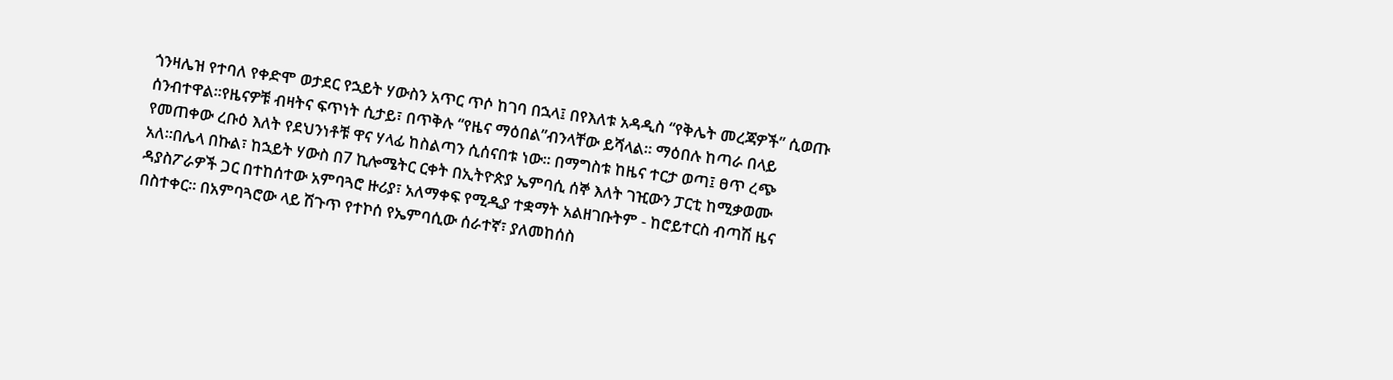ጎንዛሌዝ የተባለ የቀድሞ ወታደር የኋይት ሃውስን አጥር ጥሶ ከገባ በኋላ፤ በየእለቱ አዳዲስ “የቅሌት መረጃዎች” ሲወጡ ሰንብተዋል።የዜናዎቹ ብዛትና ፍጥነት ሲታይ፣ በጥቅሉ “የዜና ማዕበል”ብንላቸው ይሻላል። ማዕበሉ ከጣራ በላይ የመጠቀው ረቡዕ እለት የደህንነቶቹ ዋና ሃላፊ ከስልጣን ሲሰናበቱ ነው። በማግስቱ ከዜና ተርታ ወጣ፤ ፀጥ ረጭ አለ።በሌላ በኩል፣ ከኋይት ሃውስ በ7 ኪሎሜትር ርቀት በኢትዮጵያ ኤምባሲ ሰኞ እለት ገዢውን ፓርቲ ከሚቃወሙ ዳያስፖራዎች ጋር በተከሰተው አምባጓሮ ዙሪያ፣ አለማቀፍ የሚዲያ ተቋማት አልዘገቡትም - ከሮይተርስ ብጣሽ ዜና በስተቀር። በአምባጓሮው ላይ ሽጉጥ የተኮሰ የኤምባሲው ሰራተኛ፣ ያለመከሰስ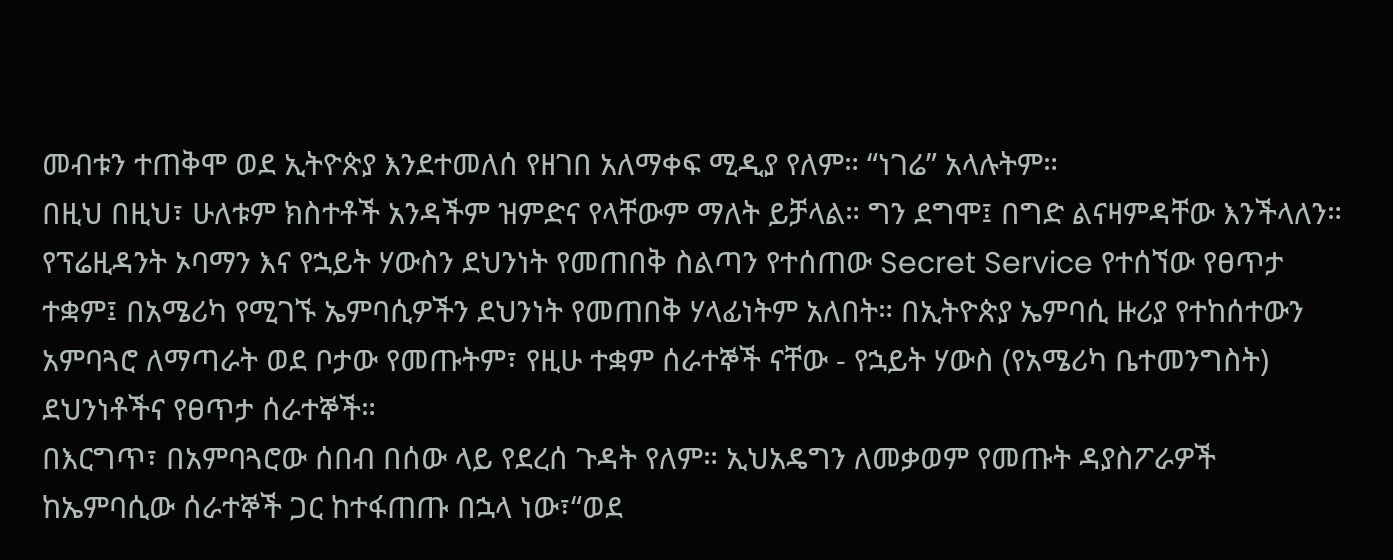መብቱን ተጠቅሞ ወደ ኢትዮጵያ እንደተመለሰ የዘገበ አለማቀፍ ሚዲያ የለም። “ነገሬ” አላሉትም።
በዚህ በዚህ፣ ሁለቱም ክስተቶች አንዳችም ዝምድና የላቸውም ማለት ይቻላል። ግን ደግሞ፤ በግድ ልናዛምዳቸው እንችላለን። የፕሬዚዳንት ኦባማን እና የኋይት ሃውስን ደህንነት የመጠበቅ ስልጣን የተሰጠው Secret Service የተሰኘው የፀጥታ ተቋም፤ በአሜሪካ የሚገኙ ኤምባሲዎችን ደህንነት የመጠበቅ ሃላፊነትም አለበት። በኢትዮጵያ ኤምባሲ ዙሪያ የተከሰተውን አምባጓሮ ለማጣራት ወደ ቦታው የመጡትም፣ የዚሁ ተቋም ሰራተኞች ናቸው - የኋይት ሃውስ (የአሜሪካ ቤተመንግስት) ደህንነቶችና የፀጥታ ሰራተኞች።
በእርግጥ፣ በአምባጓሮው ሰበብ በሰው ላይ የደረሰ ጉዳት የለም። ኢህአዴግን ለመቃወም የመጡት ዳያስፖራዎች ከኤምባሲው ሰራተኞች ጋር ከተፋጠጡ በኋላ ነው፣“ወደ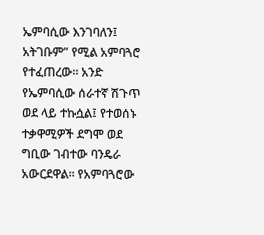ኤምባሲው እንገባለን፤ አትገቡም” የሚል አምባጓሮ የተፈጠረው። አንድ የኤምባሲው ሰራተኛ ሽጉጥ ወደ ላይ ተኩሷል፤ የተወሰኑ ተቃዋሚዎች ደግሞ ወደ ግቢው ገብተው ባንዴራ አውርደዋል። የአምባጓሮው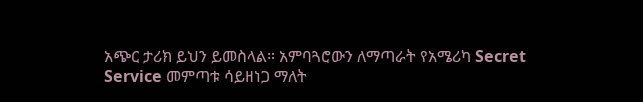አጭር ታሪክ ይህን ይመስላል። አምባጓሮውን ለማጣራት የአሜሪካ Secret Service መምጣቱ ሳይዘነጋ ማለት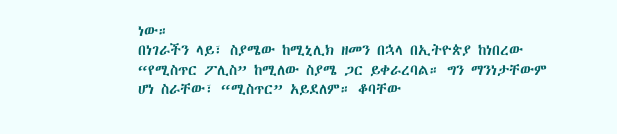ነው።
በነገራችን ላይ፣ ስያሜው ከሚኒሊክ ዘመን በኋላ በኢትዮጵያ ከነበረው “የሚስጥር ፖሊስ” ከሚለው ስያሜ ጋር ይቀራረባል። ግን ማንነታቸውም ሆነ ስራቸው፣ “ሚስጥር” አይደለም። ቆባቸው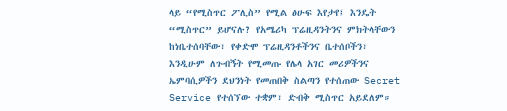ላይ “የሚስጥር ፖሊስ” የሚል ፅሁፍ እየታየ፤ እንዴት “ሚስጥር” ይሆናሉ? የአሜሪካ ፕሬዚዳንትንና ምክትላቸውን ከነቤተሰባቸው፣ የቀድሞ ፕሬዚዳንቶችንና ቤተሰቦችን፣ እንዲሁም ለጉብኝት የሚመጡ የሌላ አገር መሪዎችንና ኤምባሲዎችን ደህንነት የመጠበቅ ስልጣን የተሰጠው Secret Service የተሰኘው ተቋም፣ ድብቅ ሚስጥር አይደለም።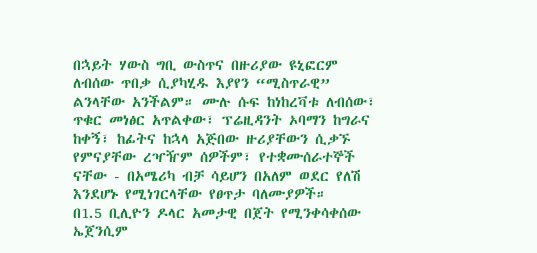በኋይት ሃውስ ግቢ ውስጥና በዙሪያው ዩኒፎርም ለብሰው ጥበቃ ሲያካሂዱ እያየን “ሚስጥራዊ” ልንላቸው አንችልም። ሙሉ ሱፍ ከነከረቫቱ ለብሰው፣ ጥቁር መነፅር አጥልቀው፣ ፕሬዚዳንት ኦባማን ከግራና ከቀኝ፣ ከፊትና ከኋላ አጅበው ዙሪያቸውን ሲቃኙ የምናያቸው ረዣዥም ሰዎችም፣ የተቋሙሰራተኞች ናቸው - በአሜሪካ ብቻ ሳይሆን በአለም ወደር የለሽ እንደሆኑ የሚነገርላቸው የፀጥታ ባለሙያዎች።
በ1.5 ቢሊዮን ዶላር አመታዊ በጀት የሚንቀሳቀሰው ኤጀንሲም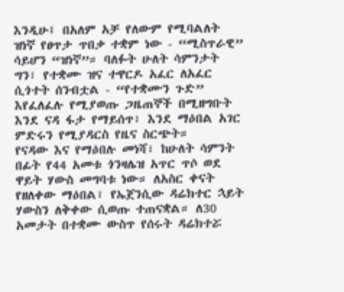እንዲሁ፤ በአለም አቻ የለውም የሚባልለት ዝነኛ የፀጥታ ጥበቃ ተቋም ነው - “ሚስጥራዊ” ሳይሆን “ዝነኛ”። ባለፉት ሁለት ሳምንታት ግን፣ የተቋሙ ዝና ተዋርዶ አፈር ለአፈር ሲጎተት ሰንብቷል - “የተቋሙን ጉድ” እየፈለፈሉ የሚያወጡ ጋዜጠኞች በሚዘግቡት እንደ ናዳ ፋታ የማይሰጥ፣ እንደ ማዕበል አገር ምድሩን የሚያዳርስ የዜና ስርጭት።
የናዳው እና የማዕበሉ መነሻ፣ ከሁለት ሳምንት በፊት የ44 አመቱ ጎንዛሌዝ አጥር ጥሶ ወደ ዋይት ሃውስ መግባቱ ነው። ለአስር ቀናት የዘለቀው ማዕበል፣ የኤጀንሲው ዳሬክተር ኋይት ሃውስን ለቅቀው ሲወጡ ተጠናቋል። ለ30 አመታት በተቋሙ ውስጥ የሰሩት ዳሬክተሯ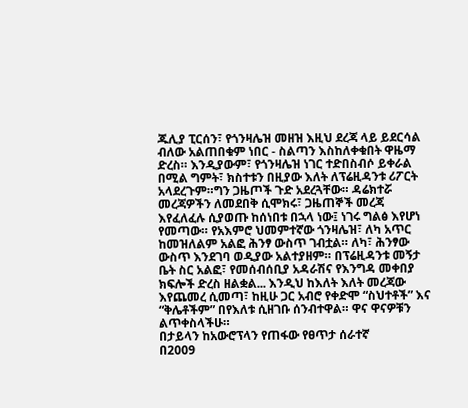ጁሊያ ፒርሰን፣ የጎንዛሌዝ መዘዝ እዚህ ደረጃ ላይ ይደርሳል ብለው አልጠበቁም ነበር - ስልጣን እስከለቀቁበት ዋዜማ ድረስ። እንዲያውም፣ የጎንዛሌዝ ነገር ተድበስብሶ ይቀራል በሚል ግምት፣ ክስተቱን በዚያው እለት ለፕሬዚዳንቱ ሪፖርት አላደረጉም።ግን ጋዜጦች ጉድ አደረጓቸው። ዳሬክተሯ መረጃዎችን ለመደበቅ ሲሞክሩ፣ ጋዜጠኞች መረጃ እየፈለፈሉ ሲያወጡ ከሰነበቱ በኋላ ነው፤ ነገሩ ግልፅ እየሆነ የመጣው። የአእምሮ ህመምተኛው ጎንዛሌዝ፣ ለካ አጥር ከመዝለልም አልፎ ሕንፃ ውስጥ ገብቷል። ለካ፣ ሕንፃው ውስጥ እንደገባ ወዲያው አልተያዘም። በፕሬዚዳንቱ መኝታ ቤት ስር አልፎ፣ የመሰብሰቢያ አዳራሽና የእንግዳ መቀበያ ክፍሎች ድረስ ዘልቋል... እንዲህ ከእለት እለት መረጃው እየጨመረ ሲመጣ፣ ከዚሁ ጋር አብሮ የቀድሞ “ስህተቶች” እና “ቅሌቶችም” በየእለቱ ሲዘገቡ ሰንብተዋል። ዋና ዋናዎቹን ልጥቀስላችሁ።
በታይላን ከአውሮፕላን የጠፋው የፀጥታ ሰራተኛ
በ2009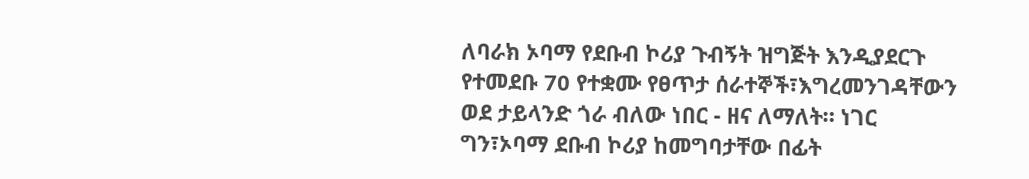ለባራክ ኦባማ የደቡብ ኮሪያ ጉብኝት ዝግጅት እንዲያደርጉ የተመደቡ 70 የተቋሙ የፀጥታ ሰራተኞች፣እግረመንገዳቸውን ወደ ታይላንድ ጎራ ብለው ነበር - ዘና ለማለት። ነገር ግን፣ኦባማ ደቡብ ኮሪያ ከመግባታቸው በፊት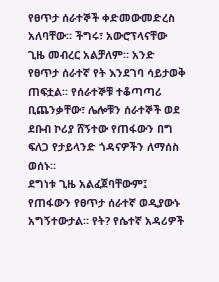የፀጥታ ሰራተኞች ቀድመውመድረስ አለባቸው። ችግሩ፣ አውሮፕላናቸው ጊዜ መብረር አልቻለም። አንድ የፀጥታ ሰራተኛ የት እንደገባ ሳይታወቅ ጠፍቷል። የሰራተኞቹ ተቆጣጣሪ ቢጨንቃቸው፣ ሌሎቹን ሰራተኞች ወደ ደቡብ ኮሪያ ሸኝተው የጠፋውን በግ ፍለጋ የታይላንድ ጎዳናዎችን ለማሰስ ወሰኑ።
ደግነቱ ጊዜ አልፈጀባቸውም፤ የጠፋውን የፀጥታ ሰራተኛ ወዲያውኑ አግኝተውታል። የት? የሴተኛ አዳሪዎች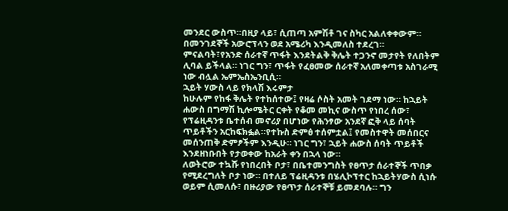መንደር ውስጥ።በዚያ ላይ፣ ሲጠጣ አምሽቶ ገና ስካር አልለቀቀውም። በመንገደኞች አውሮፕላን ወደ አሜሪካ እንዲመለስ ተደረገ። ምናልባት፣የአንድ ሰራተኛ ጥፋት እንደትልቅ ቅሌት ተጋንኖ መታየት የለበትም ሊባል ይችላል። ነገር ግን፣ ጥፋት የፈፀመው ሰራተኛ አለመቀጣቱ አስገራሚ ነው ብሏል ኤምኤስኤንቢሲ።
ኋይት ሃውስ ላይ የክላሽ እሩምታ
ከሁሉም የከፋ ቅሌት የተከሰተው፤ የዛሬ ሶስት አመት ገደማ ነው። ከኋይት ሐውስ በግማሽ ኪሎሜትር ርቀት የቆመ መኪና ውስጥ የነበረ ሰው፣ የፕሬዚዳንቱ ቤተሰብ መኖሪያ በሆነው የሕንፃው አንደኛ ፎቅ ላይ ሰባት ጥይቶችን አርከፍክፏል።የተኩስ ድምፅ ተሰምቷል፤ የመስተዋት መሰበርና መሰንጠቅ ድምፆችም እንዲሁ። ነገር ግን፣ ኋይት ሐውስ ሰባት ጥይቶች እንደዘነቡበት የታወቀው ከአራት ቀን በኋላ ነው።
ለወትሮው ተኳሹ የነበረበት ቦታ፣ በቤተመንግስት የፀጥታ ሰራተኞች ጥበቃ የሚደረግለት ቦታ ነው። በተለይ ፕሬዚዳንቱ በሄሊኮፕተር ከኋይትሃውስ ሲነሱ ወይም ሲመለሱ፣ በዙሪያው የፀጥታ ሰራተኞቹ ይመደባሉ። ግን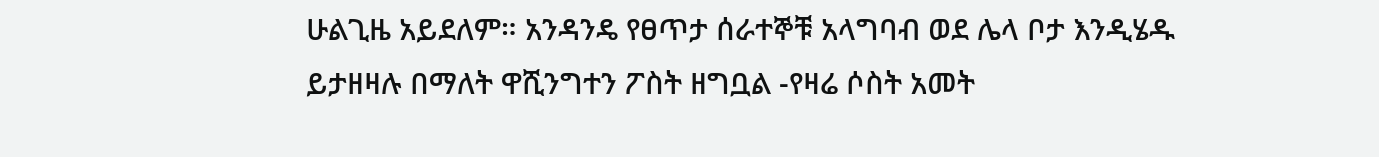ሁልጊዜ አይደለም። አንዳንዴ የፀጥታ ሰራተኞቹ አላግባብ ወደ ሌላ ቦታ እንዲሄዱ ይታዘዛሉ በማለት ዋሺንግተን ፖስት ዘግቧል -የዛሬ ሶስት አመት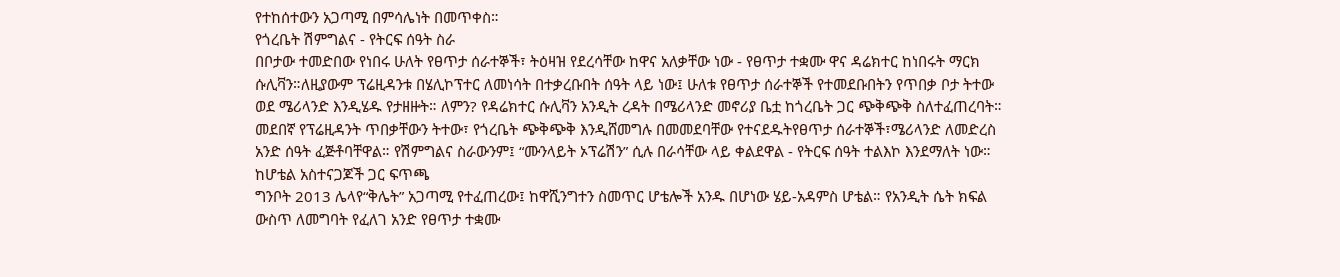የተከሰተውን አጋጣሚ በምሳሌነት በመጥቀስ።
የጎረቤት ሽምግልና - የትርፍ ሰዓት ስራ
በቦታው ተመድበው የነበሩ ሁለት የፀጥታ ሰራተኞች፣ ትዕዛዝ የደረሳቸው ከዋና አለቃቸው ነው - የፀጥታ ተቋሙ ዋና ዳሬክተር ከነበሩት ማርክ ሱሊቫን።ለዚያውም ፕሬዚዳንቱ በሄሊኮፕተር ለመነሳት በተቃረቡበት ሰዓት ላይ ነው፤ ሁለቱ የፀጥታ ሰራተኞች የተመደቡበትን የጥበቃ ቦታ ትተው ወደ ሜሪላንድ እንዲሄዱ የታዘዙት። ለምን? የዳሬክተር ሱሊቫን አንዲት ረዳት በሜሪላንድ መኖሪያ ቤቷ ከጎረቤት ጋር ጭቅጭቅ ስለተፈጠረባት።
መደበኛ የፕሬዚዳንት ጥበቃቸውን ትተው፣ የጎረቤት ጭቅጭቅ እንዲሸመግሉ በመመደባቸው የተናደዱትየፀጥታ ሰራተኞች፣ሜሪላንድ ለመድረስ አንድ ሰዓት ፈጅቶባቸዋል። የሽምግልና ስራውንም፤ “ሙንላይት ኦፕሬሽን” ሲሉ በራሳቸው ላይ ቀልደዋል - የትርፍ ሰዓት ተልእኮ እንደማለት ነው።
ከሆቴል አስተናጋጆች ጋር ፍጥጫ
ግንቦት 2013 ሌላየ“ቅሌት” አጋጣሚ የተፈጠረው፤ ከዋሺንግተን ስመጥር ሆቴሎች አንዱ በሆነው ሄይ-አዳምስ ሆቴል። የአንዲት ሴት ክፍል ውስጥ ለመግባት የፈለገ አንድ የፀጥታ ተቋሙ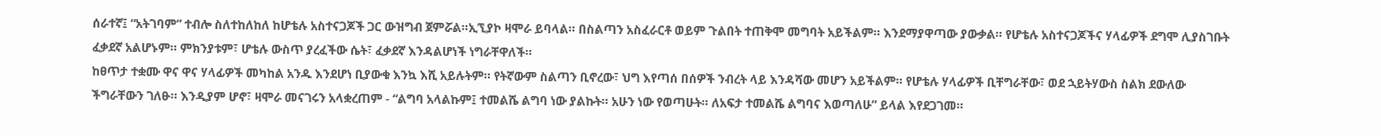ሰራተኛ፤ “አትገባም” ተብሎ ስለተከለከለ ከሆቴሉ አስተናጋጆች ጋር ውዝግብ ጀምሯል።ኢኚያኮ ዛሞራ ይባላል። በስልጣን አስፈራርቶ ወይም ጉልበት ተጠቅሞ መግባት አይችልም። እንደማያዋጣው ያውቃል። የሆቴሉ አስተናጋጆችና ሃላፊዎች ደግሞ ሊያስገቡት ፈቃደኛ አልሆኑም። ምክንያቱም፣ ሆቴሉ ውስጥ ያረፈችው ሴት፣ ፈቃደኛ እንዳልሆነች ነግራቸዋለች።
ከፀጥታ ተቋሙ ዋና ዋና ሃላፊዎች መካከል አንዱ እንደሆነ ቢያውቁ እንኳ እሺ አይሉትም። የትኛውም ስልጣን ቢኖረው፣ ህግ እየጣሰ በሰዎች ንብረት ላይ እንዳሻው መሆን አይችልም። የሆቴሉ ሃላፊዎች ቢቸግራቸው፣ ወደ ኋይትሃውስ ስልክ ደውለው ችግራቸውን ገለፁ። እንዲያም ሆኖ፣ ዛሞራ መናገሩን አላቋረጠም - “ልግባ አላልኩም፤ ተመልሼ ልግባ ነው ያልኩት። አሁን ነው የወጣሁት። ለአፍታ ተመልሼ ልግባና እወጣለሁ” ይላል እየደጋገመ።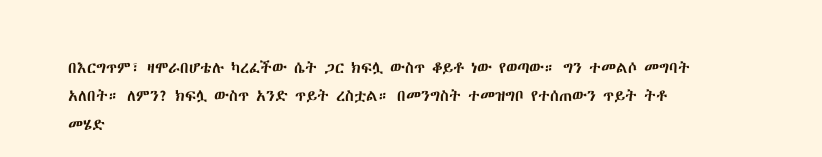በእርግጥም፣ ዛሞራበሆቴሉ ካረፈችው ሴት ጋር ክፍሏ ውስጥ ቆይቶ ነው የወጣው። ግን ተመልሶ መግባት አለበት። ለምን? ክፍሏ ውስጥ አንድ ጥይት ረስቷል። በመንግስት ተመዝግቦ የተሰጠውን ጥይት ትቶ መሄድ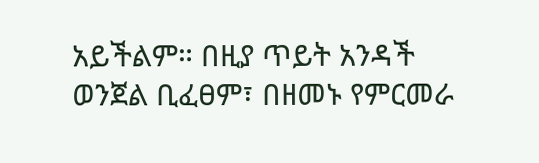አይችልም። በዚያ ጥይት አንዳች ወንጀል ቢፈፀም፣ በዘመኑ የምርመራ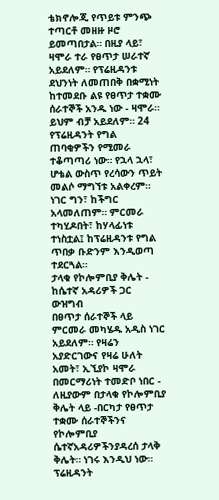ቴክኖሎጂ የጥይቱ ምንጭ ተጣርቶ መዘዙ ዞሮ ይመጣበታል። በዚያ ላይ፣ ዛሞራ ተራ የፀጥታ ሠራተኛ አይደለም። የፕሬዚዳንቱ ደህንነት ለመጠበቅ በቋሚነት ከተመደቡ ልዩ የፀጥታ ተቋሙ ሰራተኞች አንዱ ነው - ዛሞራ። ይህም ብቻ አይደለም። 24 የፕሬዚዳንት የግል ጠባቂዎችን የሚመራ ተቆጣጣሪ ነው። የኋላ ኋላ፣ ሆቴል ውስጥ የረሳውን ጥይት መልሶ ማግኘቱ አልቀረም። ነገር ግን፣ ከችግር አላመለጠም። ምርመራ ተካሂዶበት፣ ከሃላፊነቱ ተነስቷል፤ ከፕሬዚዳንቱ የግል ጥበቃ ቡድንም እንዲወጣ ተደርጓል።
ታላቁ የኮሎምቢያ ቅሌት - ከሴተኛ አዳሪዎች ጋር ውዝግብ
በፀጥታ ሰራተኞች ላይ ምርመራ መካሄዱ አዲስ ነገር አይደለም። የዛሬን አያድርገውና የዛሬ ሁለት አመት፣ ኢኚያኮ ዛሞራ በመርማሪነት ተመድቦ ነበር - ለዚያውም በታላቁ የኮሎምቢያ ቅሌት ላይ -በርካታ የፀጥታ ተቋሙ ሰራተኞችንና የኮሎምቢያ ሴተኛአዳሪዎችንያዳረሰ ታላቅ ቅሌት። ነገሩ እንዲህ ነው። ፕሬዚዳንት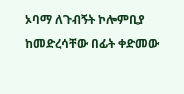ኦባማ ለጉብኝት ኮሎምቢያ ከመድረሳቸው በፊት ቀድመው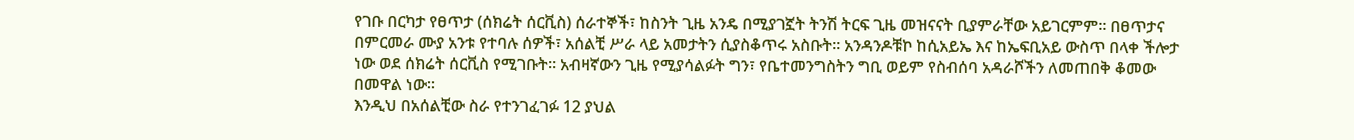የገቡ በርካታ የፀጥታ (ሰክሬት ሰርቪስ) ሰራተኞች፣ ከስንት ጊዜ አንዴ በሚያገኟት ትንሽ ትርፍ ጊዜ መዝናናት ቢያምራቸው አይገርምም። በፀጥታና በምርመራ ሙያ አንቱ የተባሉ ሰዎች፣ አሰልቺ ሥራ ላይ አመታትን ሲያስቆጥሩ አስቡት። አንዳንዶቹኮ ከሲአይኤ እና ከኤፍቢአይ ውስጥ በላቀ ችሎታ ነው ወደ ሰክሬት ሰርቪስ የሚገቡት። አብዛኛውን ጊዜ የሚያሳልፉት ግን፣ የቤተመንግስትን ግቢ ወይም የስብሰባ አዳራሾችን ለመጠበቅ ቆመው በመዋል ነው።
እንዲህ በአሰልቺው ስራ የተንገፈገፉ 12 ያህል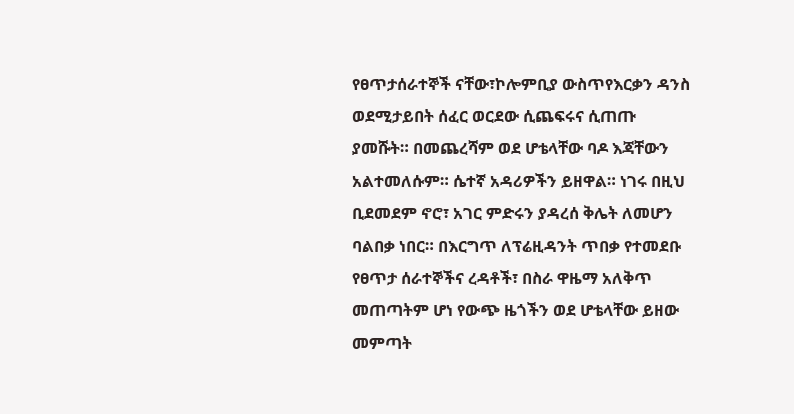የፀጥታሰራተኞች ናቸው፣ኮሎምቢያ ውስጥየእርቃን ዳንስ ወደሚታይበት ሰፈር ወርደው ሲጨፍሩና ሲጠጡ ያመሹት። በመጨረሻም ወደ ሆቴላቸው ባዶ እጃቸውን አልተመለሱም። ሴተኛ አዳሪዎችን ይዘዋል። ነገሩ በዚህ ቢደመደም ኖሮ፣ አገር ምድሩን ያዳረሰ ቅሌት ለመሆን ባልበቃ ነበር። በእርግጥ ለፕሬዚዳንት ጥበቃ የተመደቡ የፀጥታ ሰራተኞችና ረዳቶች፣ በስራ ዋዜማ አለቅጥ መጠጣትም ሆነ የውጭ ዜጎችን ወደ ሆቴላቸው ይዘው መምጣት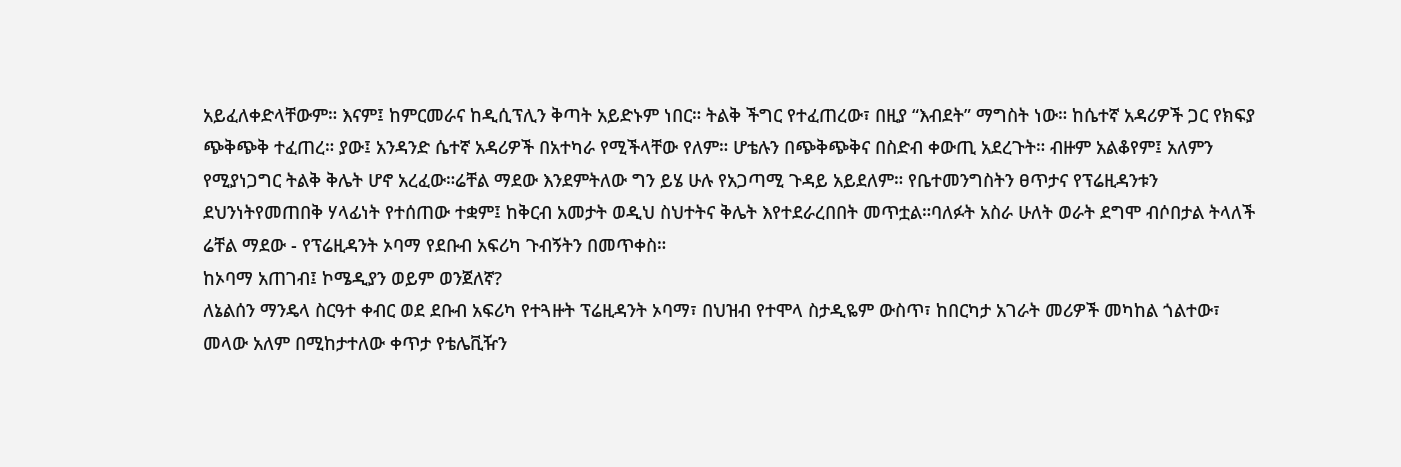አይፈለቀድላቸውም። እናም፤ ከምርመራና ከዲሲፕሊን ቅጣት አይድኑም ነበር። ትልቅ ችግር የተፈጠረው፣ በዚያ “እብደት” ማግስት ነው። ከሴተኛ አዳሪዎች ጋር የክፍያ ጭቅጭቅ ተፈጠረ። ያው፤ አንዳንድ ሴተኛ አዳሪዎች በአተካራ የሚችላቸው የለም። ሆቴሉን በጭቅጭቅና በስድብ ቀውጢ አደረጉት። ብዙም አልቆየም፤ አለምን የሚያነጋግር ትልቅ ቅሌት ሆኖ አረፈው።ሬቸል ማደው እንደምትለው ግን ይሄ ሁሉ የአጋጣሚ ጉዳይ አይደለም። የቤተመንግስትን ፀጥታና የፕሬዚዳንቱን ደህንነትየመጠበቅ ሃላፊነት የተሰጠው ተቋም፤ ከቅርብ አመታት ወዲህ ስህተትና ቅሌት እየተደራረበበት መጥቷል።ባለፉት አስራ ሁለት ወራት ደግሞ ብሶበታል ትላለች ሬቸል ማደው - የፕሬዚዳንት ኦባማ የደቡብ አፍሪካ ጉብኝትን በመጥቀስ።
ከኦባማ አጠገብ፤ ኮሜዲያን ወይም ወንጀለኛ?
ለኔልሰን ማንዴላ ስርዓተ ቀብር ወደ ደቡብ አፍሪካ የተጓዙት ፕሬዚዳንት ኦባማ፣ በህዝብ የተሞላ ስታዲዬም ውስጥ፣ ከበርካታ አገራት መሪዎች መካከል ጎልተው፣ መላው አለም በሚከታተለው ቀጥታ የቴሌቪዥን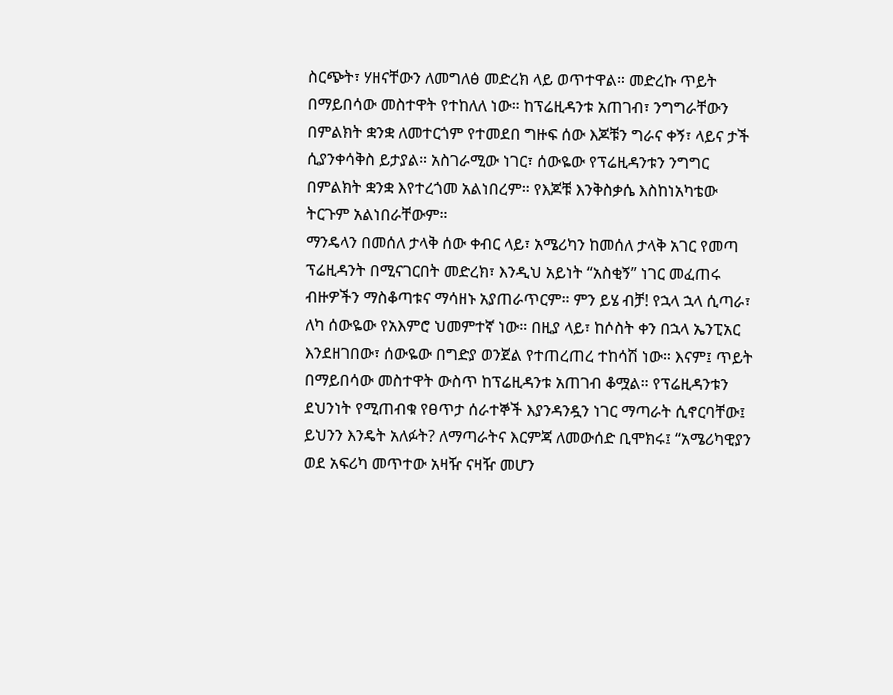ስርጭት፣ ሃዘናቸውን ለመግለፅ መድረክ ላይ ወጥተዋል። መድረኩ ጥይት በማይበሳው መስተዋት የተከለለ ነው። ከፕሬዚዳንቱ አጠገብ፣ ንግግራቸውን በምልክት ቋንቋ ለመተርጎም የተመደበ ግዙፍ ሰው እጆቹን ግራና ቀኝ፣ ላይና ታች ሲያንቀሳቅስ ይታያል። አስገራሚው ነገር፣ ሰውዬው የፕሬዚዳንቱን ንግግር በምልክት ቋንቋ እየተረጎመ አልነበረም። የእጆቹ እንቅስቃሴ እስከነአካቴው ትርጉም አልነበራቸውም።
ማንዴላን በመሰለ ታላቅ ሰው ቀብር ላይ፣ አሜሪካን ከመሰለ ታላቅ አገር የመጣ ፕሬዚዳንት በሚናገርበት መድረክ፣ እንዲህ አይነት “አስቂኝ” ነገር መፈጠሩ ብዙዎችን ማስቆጣቱና ማሳዘኑ አያጠራጥርም። ምን ይሄ ብቻ! የኋላ ኋላ ሲጣራ፣ ለካ ሰውዬው የአእምሮ ህመምተኛ ነው። በዚያ ላይ፣ ከሶስት ቀን በኋላ ኤንፒአር እንደዘገበው፣ ሰውዬው በግድያ ወንጀል የተጠረጠረ ተከሳሽ ነው። እናም፤ ጥይት በማይበሳው መስተዋት ውስጥ ከፕሬዚዳንቱ አጠገብ ቆሟል። የፕሬዚዳንቱን ደህንነት የሚጠብቁ የፀጥታ ሰራተኞች እያንዳንዷን ነገር ማጣራት ሲኖርባቸው፤ ይህንን እንዴት አለፉት? ለማጣራትና እርምጃ ለመውሰድ ቢሞክሩ፤ “አሜሪካዊያን ወደ አፍሪካ መጥተው አዛዥ ናዛዥ መሆን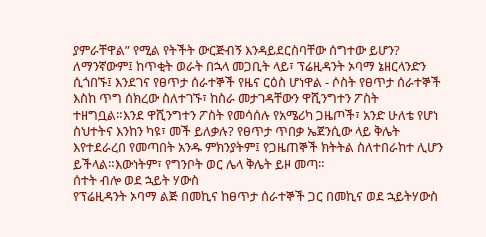ያምራቸዋል” የሚል የትችት ውርጅብኝ እንዳይደርስባቸው ሰግተው ይሆን?
ለማንኛውም፤ ከጥቂት ወራት በኋላ መጋቢት ላይ፣ ፕሬዚዳንት ኦባማ ኔዘርላንድን ሲጎበኙ፤ እንደገና የፀጥታ ሰራተኞች የዜና ርዕስ ሆነዋል - ሶስት የፀጥታ ሰራተኞች እስከ ጥግ ሰክረው ስለተገኙ፣ ከስራ መታገዳቸውን ዋሺንግተን ፖስት ተዘግቧል።እንደ ዋሺንግተን ፖስት የመሳሰሉ የአሜሪካ ጋዜጦች፣ አንድ ሁለቴ የሆነ ስህተትና እንከን ካዩ፣ መች ይለቃሉ? የፀጥታ ጥበቃ ኤጀንሲው ላይ ቅሌት እየተደራረበ የመጣበት አንዱ ምክንያትም፤ የጋዜጠኞች ክትትል ስለተበራከተ ሊሆን ይችላል።እውነትም፣ የግንቦት ወር ሌላ ቅሌት ይዞ መጣ።
ሰተት ብሎ ወደ ኋይት ሃውስ
የፕሬዚዳንት ኦባማ ልጅ በመኪና ከፀጥታ ሰራተኞች ጋር በመኪና ወደ ኋይትሃውስ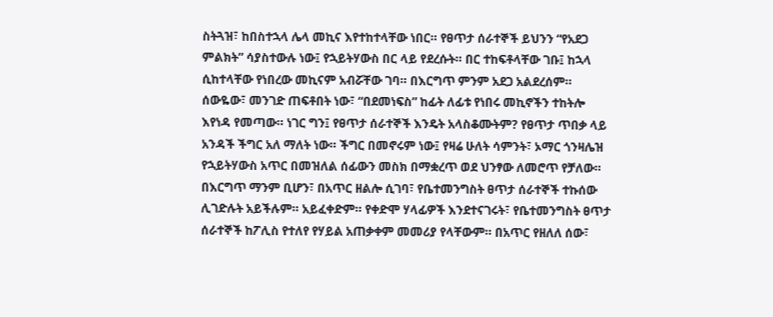ስትጓዝ፣ ከበስተኋላ ሌላ መኪና እየተከተላቸው ነበር። የፀጥታ ሰራተኞች ይህንን “የአደጋ ምልክት” ሳያስተውሉ ነው፤ የኋይትሃውስ በር ላይ የደረሱት። በር ተከፍቶላቸው ገቡ፤ ከኋላ ሲከተላቸው የነበረው መኪናም አብሯቸው ገባ። በእርግጥ ምንም አደጋ አልደረሰም። ሰውዬው፣ መንገድ ጠፍቶበት ነው፣ “በደመነፍስ” ከፊት ለፊቱ የነበሩ መኪኖችን ተከትሎ እየነዳ የመጣው። ነገር ግን፤ የፀጥታ ሰራተኞች እንዴት አላስቆሙትም? የፀጥታ ጥበቃ ላይ አንዳች ችግር አለ ማለት ነው። ችግር በመኖሩም ነው፤ የዛሬ ሁለት ሳምንት፣ ኦማር ጎንዛሌዝ የኋይትሃውስ አጥር በመዝለል ሰፊውን መስክ በማቋረጥ ወደ ህንፃው ለመሮጥ የቻለው።
በእርግጥ ማንም ቢሆን፣ በአጥር ዘልሎ ሲገባ፣ የቤተመንግስት ፀጥታ ሰራተኞች ተኩሰው ሊገድሉት አይችሉም። አይፈቀድም። የቀድሞ ሃላፊዎች እንደተናገሩት፣ የቤተመንግስት ፀጥታ ሰራተኞች ከፖሊስ የተለየ የሃይል አጠቃቀም መመሪያ የላቸውም። በአጥር የዘለለ ሰው፣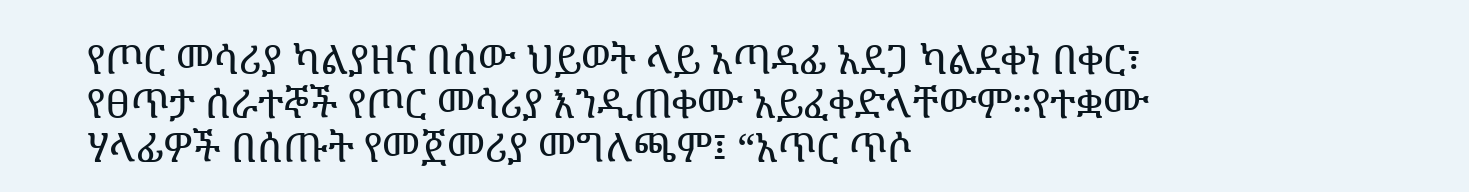የጦር መሳሪያ ካልያዘና በሰው ህይወት ላይ አጣዳፊ አደጋ ካልደቀነ በቀር፣ የፀጥታ ሰራተኞች የጦር መሳሪያ እንዲጠቀሙ አይፈቀድላቸውም።የተቋሙ ሃላፊዎች በሰጡት የመጀመሪያ መግለጫም፤ “አጥር ጥሶ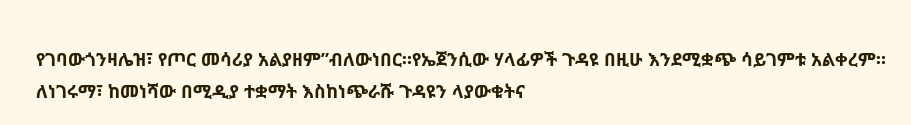የገባውጎንዛሌዝ፣ የጦር መሳሪያ አልያዘም”ብለውነበር።የኤጀንሲው ሃላፊዎች ጉዳዩ በዚሁ እንደሚቋጭ ሳይገምቱ አልቀረም። ለነገሩማ፣ ከመነሻው በሚዲያ ተቋማት እስከነጭራሹ ጉዳዩን ላያውቁትና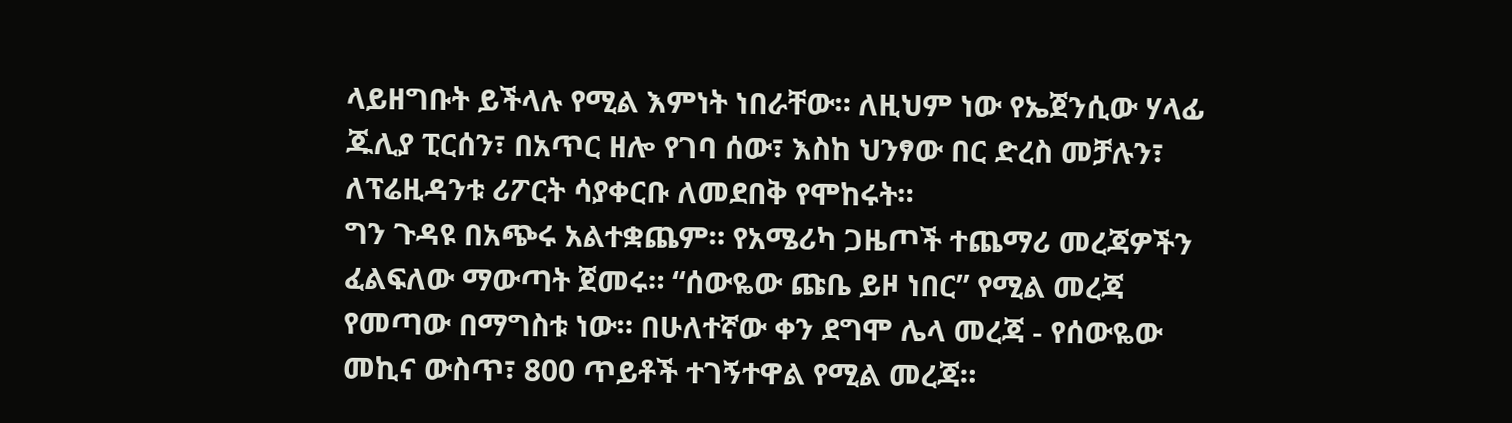ላይዘግቡት ይችላሉ የሚል እምነት ነበራቸው። ለዚህም ነው የኤጀንሲው ሃላፊ ጁሊያ ፒርሰን፣ በአጥር ዘሎ የገባ ሰው፣ እስከ ህንፃው በር ድረስ መቻሉን፣ ለፕሬዚዳንቱ ሪፖርት ሳያቀርቡ ለመደበቅ የሞከሩት።
ግን ጉዳዩ በአጭሩ አልተቋጨም። የአሜሪካ ጋዜጦች ተጨማሪ መረጃዎችን ፈልፍለው ማውጣት ጀመሩ። “ሰውዬው ጩቤ ይዞ ነበር” የሚል መረጃ የመጣው በማግስቱ ነው። በሁለተኛው ቀን ደግሞ ሌላ መረጃ - የሰውዬው መኪና ውስጥ፣ 800 ጥይቶች ተገኝተዋል የሚል መረጃ።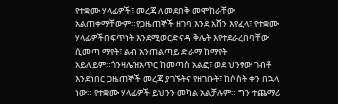የተቋሙ ሃላፊዎች፣ መረጃ ለመደበቅ መሞከራቸው አልጠቀማቸውም።የጋዜጠኞች ዘገባ እንደ አሸን እየፈላ፣ የተቋሙ ሃላፊዎችበፍጥነት እንደሚወርድናዳ ቅሌት እየተደራረበባቸው ሲመጣ ማየት፣ ልብ አንጠልጣይ ድራማ ከማየት አይለይም።ጎንዛሌዝአጥር ከመጣስ አልፎ፣ ወደ ህንፃው ገብቶ እንደነበር ጋዜጠኞች መረጃ ያገኙትና የዘገቡት፣ ከሶስት ቀን በኋላ ነው። የተቋሙ ሃላፊዎች ይህንን መካል አልቻሉም። ግን ተጨማሪ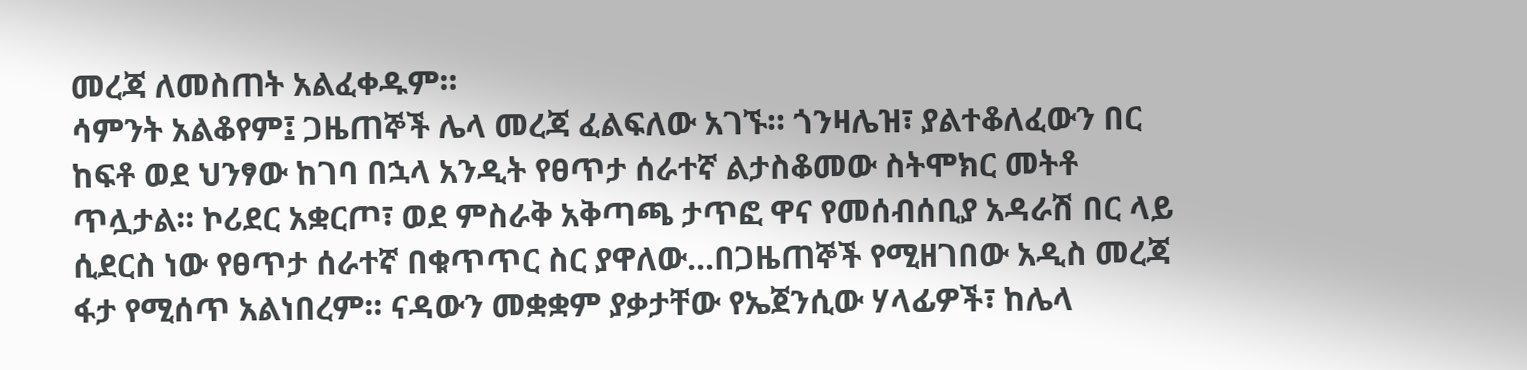መረጃ ለመስጠት አልፈቀዱም።
ሳምንት አልቆየም፤ ጋዜጠኞች ሌላ መረጃ ፈልፍለው አገኙ። ጎንዛሌዝ፣ ያልተቆለፈውን በር ከፍቶ ወደ ህንፃው ከገባ በኋላ አንዲት የፀጥታ ሰራተኛ ልታስቆመው ስትሞክር መትቶ ጥሏታል። ኮሪደር አቋርጦ፣ ወደ ምስራቅ አቅጣጫ ታጥፎ ዋና የመሰብሰቢያ አዳራሽ በር ላይ ሲደርስ ነው የፀጥታ ሰራተኛ በቁጥጥር ስር ያዋለው...በጋዜጠኞች የሚዘገበው አዲስ መረጃ ፋታ የሚሰጥ አልነበረም። ናዳውን መቋቋም ያቃታቸው የኤጀንሲው ሃላፊዎች፣ ከሌላ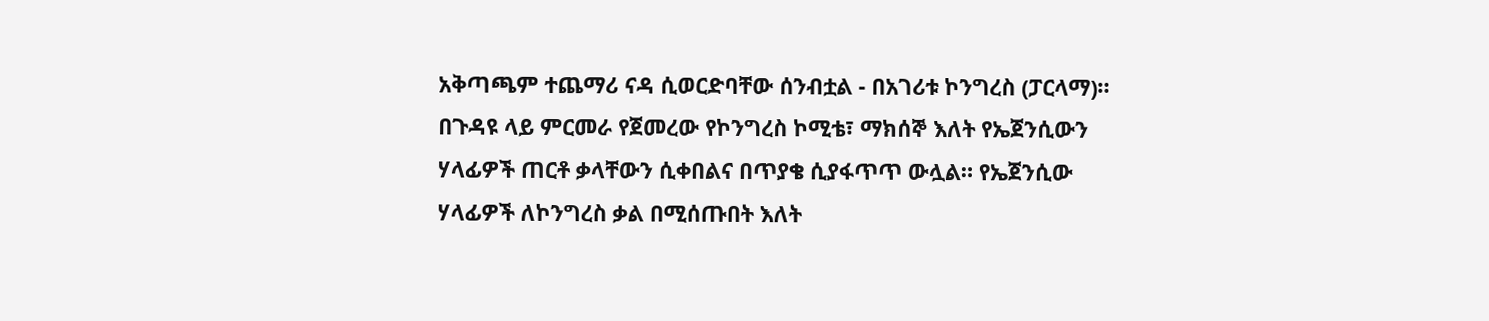አቅጣጫም ተጨማሪ ናዳ ሲወርድባቸው ሰንብቷል - በአገሪቱ ኮንግረስ (ፓርላማ)።
በጉዳዩ ላይ ምርመራ የጀመረው የኮንግረስ ኮሚቴ፣ ማክሰኞ እለት የኤጀንሲውን ሃላፊዎች ጠርቶ ቃላቸውን ሲቀበልና በጥያቄ ሲያፋጥጥ ውሏል። የኤጀንሲው ሃላፊዎች ለኮንግረስ ቃል በሚሰጡበት እለት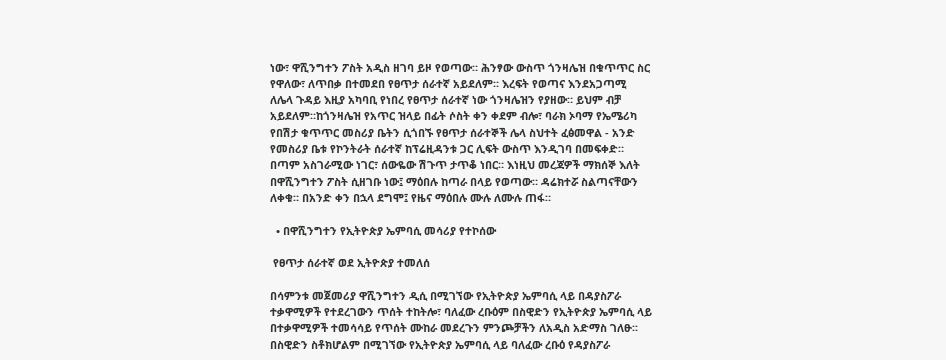ነው፣ ዋሺንግተን ፖስት አዲስ ዘገባ ይዞ የወጣው። ሕንፃው ውስጥ ጎንዛሌዝ በቁጥጥር ስር የዋለው፣ ለጥበቃ በተመደበ የፀጥታ ሰራተኛ አይደለም። እረፍት የወጣና እንደአጋጣሚ ለሌላ ጉዳይ እዚያ አካባቢ የነበረ የፀጥታ ሰራተኛ ነው ጎንዛሌዝን የያዘው። ይህም ብቻ አይደለም።ከጎንዛሌዝ የአጥር ዝላይ በፊት ሶስት ቀን ቀደም ብሎ፣ ባራክ ኦባማ የኤሜሪካ የበሽታ ቁጥጥር መስሪያ ቤትን ሲጎበኙ የፀጥታ ሰራተኞች ሌላ ስህተት ፈፅመዋል - አንድ የመስሪያ ቤቱ የኮንትራት ሰራተኛ ከፕሬዚዳንቱ ጋር ሊፍት ውስጥ እንዲገባ በመፍቀድ። በጣም አስገራሚው ነገር፣ ሰውዬው ሽጉጥ ታጥቆ ነበር። እነዚህ መረጃዎች ማክሰኞ እለት በዋሺንግተን ፖስት ሲዘገቡ ነው፤ ማዕበሉ ከጣራ በላይ የወጣው። ዳሬክተሯ ስልጣናቸውን ለቀቁ። በአንድ ቀን በኋላ ደግሞ፤ የዜና ማዕበሉ ሙሉ ለሙሉ ጠፋ።

  • በዋሺንግተን የኢትዮጵያ ኤምባሲ መሳሪያ የተኮሰው

 የፀጥታ ሰራተኛ ወደ ኢትዮጵያ ተመለሰ

በሳምንቱ መጀመሪያ ዋሺንግተን ዲሲ በሚገኘው የኢትዮጵያ ኤምባሲ ላይ በዳያስፖራ ተቃዋሚዎች የተደረገውን ጥሰት ተከትሎ፣ ባለፈው ረቡዕም በስዊድን የኢትዮጵያ ኤምባሲ ላይ በተቃዋሚዎች ተመሳሳይ የጥሰት ሙከራ መደረጉን ምንጮቻችን ለአዲስ አድማስ ገለፁ፡፡ በስዊድን ስቶክሆልም በሚገኘው የኢትዮጵያ ኤምባሲ ላይ ባለፈው ረቡዕ የዳያስፖራ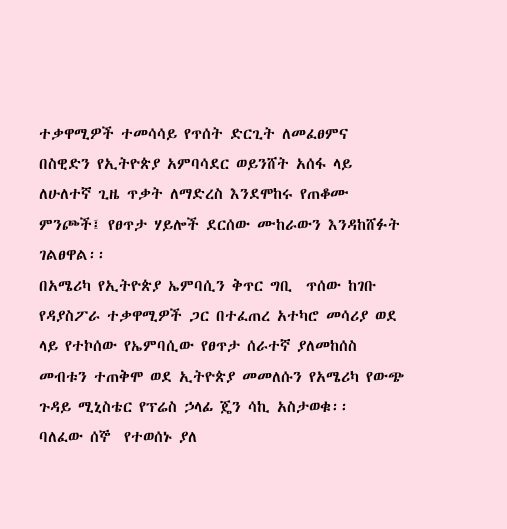ተቃዋሚዎች ተመሳሳይ የጥሰት ድርጊት ለመፈፀምና በስዊድን የኢትዮጵያ አምባሳደር ወይንሸት አሰፋ ላይ ለሁለተኛ ጊዜ ጥቃት ለማድረስ እንደሞከሩ የጠቆሙ ምንጮች፤ የፀጥታ ሃይሎች ደርሰው ሙከራውን እንዳከሸፉት ገልፀዋል፡፡
በአሜሪካ የኢትዮጵያ ኤምባሲን ቅጥር ግቢ  ጥሰው ከገቡ የዳያስፖራ ተቃዋሚዎች ጋር በተፈጠረ አተካሮ መሳሪያ ወደ ላይ የተኮሰው የኤምባሲው የፀጥታ ሰራተኛ ያለመከሰስ መብቱን ተጠቅሞ ወደ ኢትዮጵያ መመለሱን የአሜሪካ የውጭ ጉዳይ ሚኒስቴር የፕሬስ ኃላፊ ጄን ሳኪ አስታወቁ፡፡
ባለፈው ሰኞ  የተወሰኑ ያለ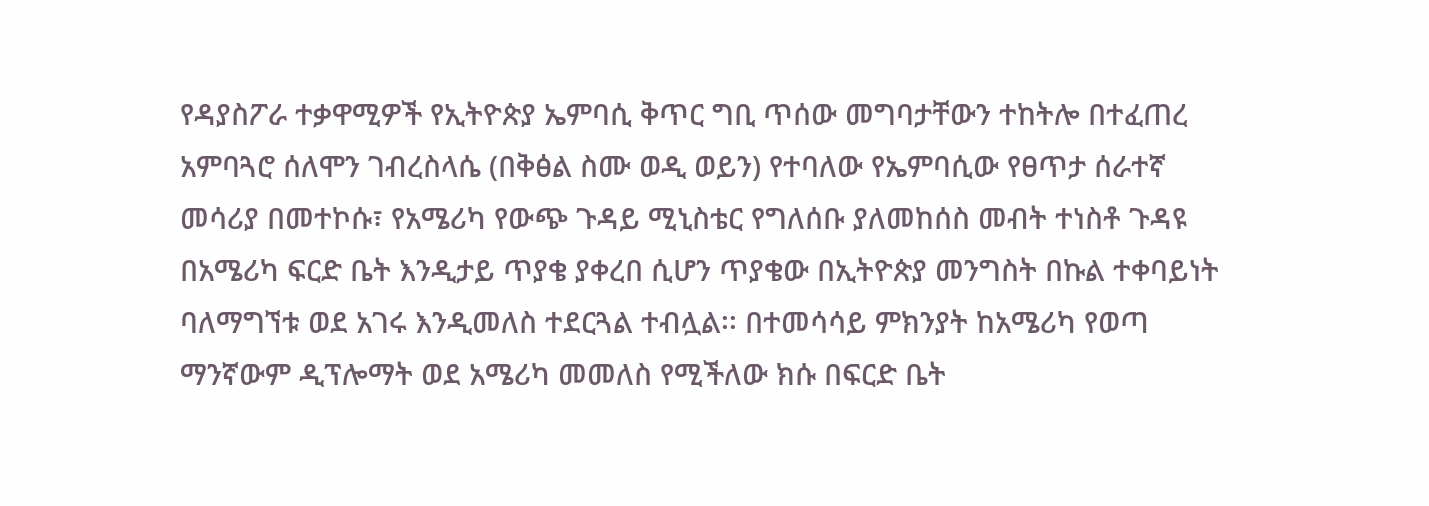የዳያስፖራ ተቃዋሚዎች የኢትዮጵያ ኤምባሲ ቅጥር ግቢ ጥሰው መግባታቸውን ተከትሎ በተፈጠረ አምባጓሮ ሰለሞን ገብረስላሴ (በቅፅል ስሙ ወዲ ወይን) የተባለው የኤምባሲው የፀጥታ ሰራተኛ መሳሪያ በመተኮሱ፣ የአሜሪካ የውጭ ጉዳይ ሚኒስቴር የግለሰቡ ያለመከሰስ መብት ተነስቶ ጉዳዩ በአሜሪካ ፍርድ ቤት እንዲታይ ጥያቄ ያቀረበ ሲሆን ጥያቄው በኢትዮጵያ መንግስት በኩል ተቀባይነት ባለማግኘቱ ወደ አገሩ እንዲመለስ ተደርጓል ተብሏል፡፡ በተመሳሳይ ምክንያት ከአሜሪካ የወጣ ማንኛውም ዲፕሎማት ወደ አሜሪካ መመለስ የሚችለው ክሱ በፍርድ ቤት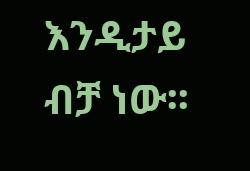እንዲታይ ብቻ ነው፡፡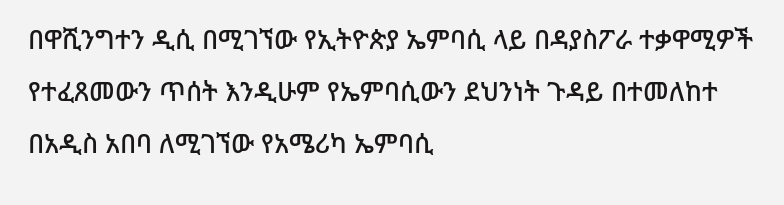በዋሺንግተን ዲሲ በሚገኘው የኢትዮጵያ ኤምባሲ ላይ በዳያስፖራ ተቃዋሚዎች የተፈጸመውን ጥሰት እንዲሁም የኤምባሲውን ደህንነት ጉዳይ በተመለከተ በአዲስ አበባ ለሚገኘው የአሜሪካ ኤምባሲ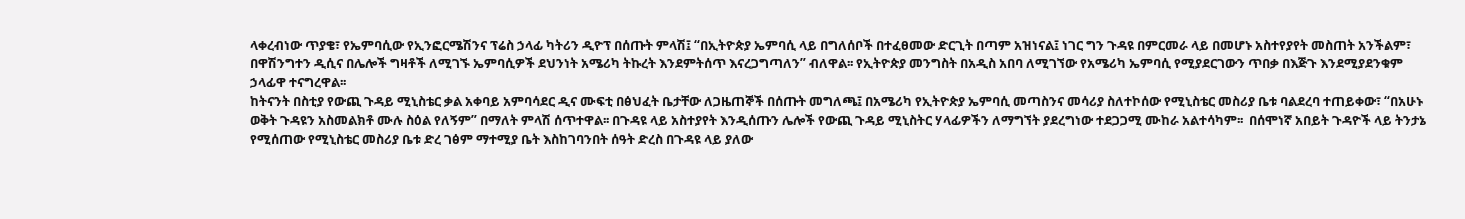ላቀረብነው ጥያቄ፣ የኤምባሲው የኢንፎርሜሽንና ፕሬስ ኃላፊ ካትሪን ዲዮፕ በሰጡት ምላሽ፤ “በኢትዮጵያ ኤምባሲ ላይ በግለሰቦች በተፈፀመው ድርጊት በጣም አዝነናል፤ ነገር ግን ጉዳዩ በምርመራ ላይ በመሆኑ አስተየያየት መስጠት አንችልም፣ በዋሽንግተን ዲሲና በሌሎች ግዛቶች ለሚገኙ ኤምባሲዎች ደህንነት አሜሪካ ትኩረት እንደምትሰጥ እናረጋግጣለን” ብለዋል፡፡ የኢትዮጵያ መንግስት በአዲስ አበባ ለሚገኘው የአሜሪካ ኤምባሲ የሚያደርገውን ጥበቃ በእጅጉ እንደሚያደንቁም ኃላፊዋ ተናግረዋል፡፡
ከትናንት በስቲያ የውጪ ጉዳይ ሚኒስቴር ቃል አቀባይ አምባሳደር ዲና ሙፍቲ በፅህፈት ቤታቸው ለጋዜጠኞች በሰጡት መግለጫ፤ በአሜሪካ የኢትዮጵያ ኤምባሲ መጣስንና መሳሪያ ስለተኮሰው የሚኒስቴር መስሪያ ቤቱ ባልደረባ ተጠይቀው፣ “በአሁኑ ወቅት ጉዳዩን አስመልክቶ ሙሉ ስዕል የለኝም” በማለት ምላሽ ሰጥተዋል፡፡ በጉዳዩ ላይ አስተያየት እንዲሰጡን ሌሎች የውጪ ጉዳይ ሚኒስትር ሃላፊዎችን ለማግኘት ያደረግነው ተደጋጋሚ ሙከራ አልተሳካም፡፡  በሰሞነኛ አበይት ጉዳዮች ላይ ትንታኔ የሚሰጠው የሚኒስቴር መስሪያ ቤቱ ድረ ገፅም ማተሚያ ቤት እስከገባንበት ሰዓት ድረስ በጉዳዩ ላይ ያለው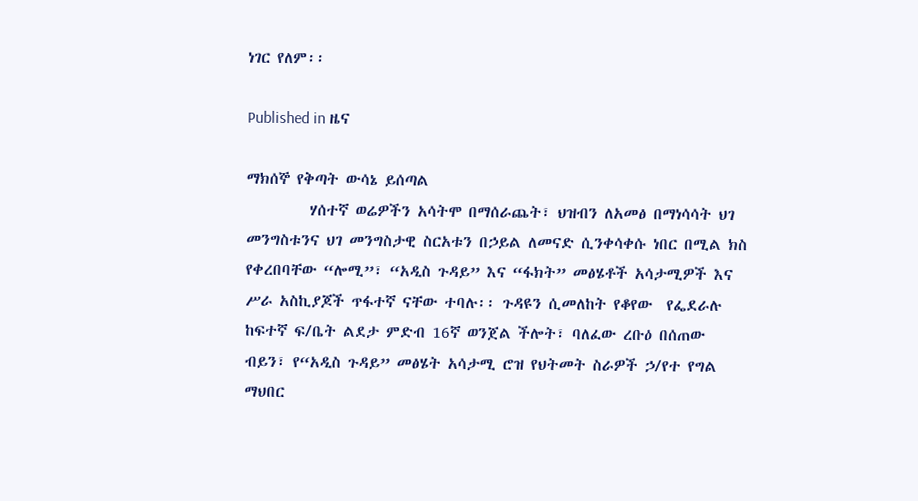ነገር የለም፡፡

Published in ዜና

ማክሰኞ የቅጣት ውሳኔ ይሰጣል
         ሃሰተኛ ወሬዎችን አሳትሞ በማሰራጨት፣ ህዝብን ለአመፅ በማነሳሳት ህገ መንግስቱንና ህገ መንግስታዊ ስርአቱን በኃይል ለመናድ ሲንቀሳቀሱ ነበር በሚል ክስ የቀረበባቸው “ሎሚ”፣ “አዲስ ጉዳይ” እና “ፋክት” መፅሄቶች አሳታሚዎች እና ሥራ አስኪያጆች ጥፋተኛ ናቸው ተባሉ፡፡ ጉዳዩን ሲመለከት የቆየው  የፌደራሉ ከፍተኛ ፍ/ቤት ልደታ ምድብ 16ኛ ወንጀል ችሎት፣ ባለፈው ረቡዕ በሰጠው ብይን፣ የ“አዲስ ጉዳይ” መፅሄት አሳታሚ ሮዝ የህትመት ስራዎች ኃ/የተ የግል ማህበር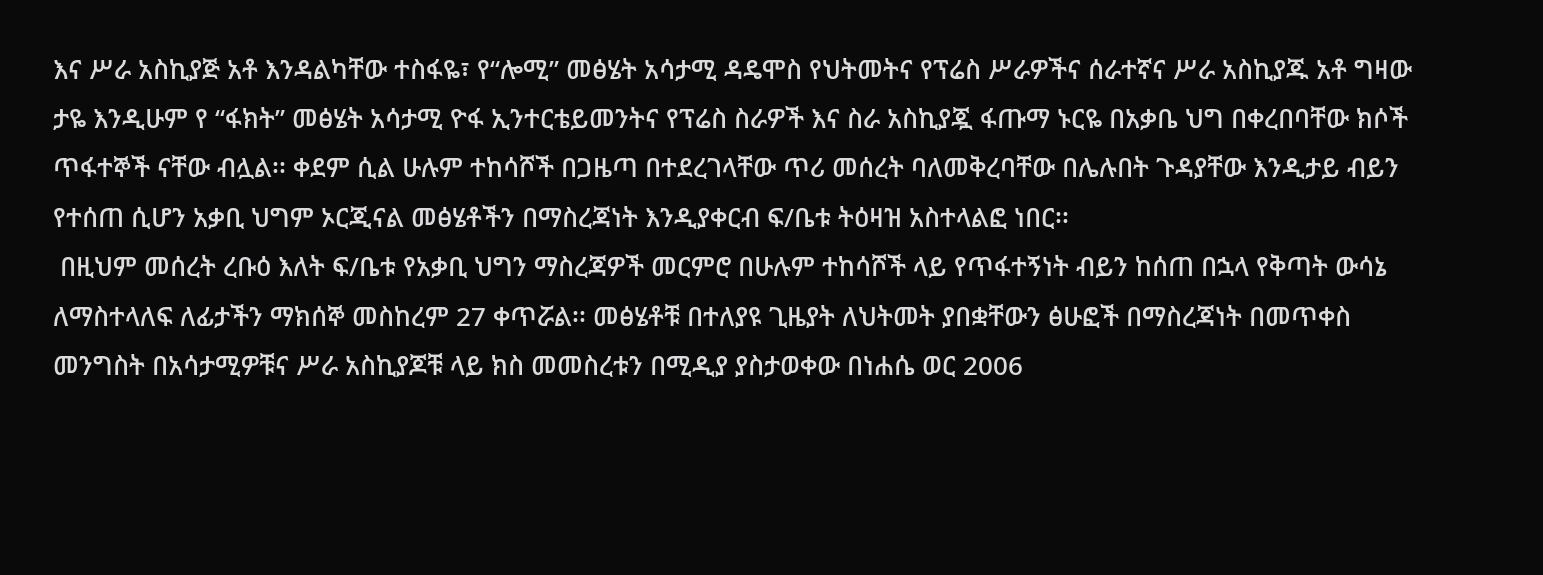እና ሥራ አስኪያጅ አቶ እንዳልካቸው ተስፋዬ፣ የ“ሎሚ” መፅሄት አሳታሚ ዳዴሞስ የህትመትና የፕሬስ ሥራዎችና ሰራተኛና ሥራ አስኪያጁ አቶ ግዛው ታዬ እንዲሁም የ “ፋክት” መፅሄት አሳታሚ ዮፋ ኢንተርቴይመንትና የፕሬስ ስራዎች እና ስራ አስኪያጇ ፋጡማ ኑርዬ በአቃቤ ህግ በቀረበባቸው ክሶች ጥፋተኞች ናቸው ብሏል፡፡ ቀደም ሲል ሁሉም ተከሳሾች በጋዜጣ በተደረገላቸው ጥሪ መሰረት ባለመቅረባቸው በሌሉበት ጉዳያቸው እንዲታይ ብይን የተሰጠ ሲሆን አቃቢ ህግም ኦርጂናል መፅሄቶችን በማስረጃነት እንዲያቀርብ ፍ/ቤቱ ትዕዛዝ አስተላልፎ ነበር፡፡
 በዚህም መሰረት ረቡዕ እለት ፍ/ቤቱ የአቃቢ ህግን ማስረጃዎች መርምሮ በሁሉም ተከሳሾች ላይ የጥፋተኝነት ብይን ከሰጠ በኋላ የቅጣት ውሳኔ ለማስተላለፍ ለፊታችን ማክሰኞ መስከረም 27 ቀጥሯል፡፡ መፅሄቶቹ በተለያዩ ጊዜያት ለህትመት ያበቋቸውን ፅሁፎች በማስረጃነት በመጥቀስ መንግስት በአሳታሚዎቹና ሥራ አስኪያጆቹ ላይ ክስ መመስረቱን በሚዲያ ያስታወቀው በነሐሴ ወር 2006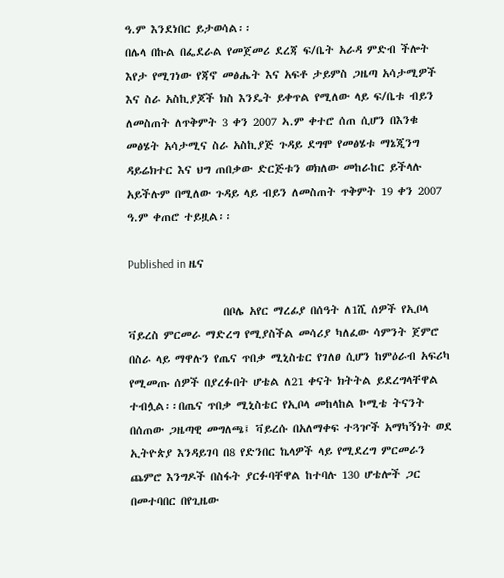ዓ.ም እንደነበር ይታወሳል፡፡
በሌላ በኩል በፌደራል የመጀመሪ ደረጃ ፍ/ቤት አራዳ ምድብ ችሎት እየታ የሚገነው የጃኖ መፅሔት እና አፍቶ ታይምስ ጋዜጣ አሳታሚዎች እና ስራ አስኪያጆች ክስ እንዴት ይቀጥል የሚለው ላይ ፍ/ቤቱ ብይን ለመስጠት ለጥቅምት 3 ቀን 2007 ኣ.ም ቀተሮ ሰጠ ሲሆን በእንቁ መፅሄት አሳታሚና ስራ አስኪያጅ ጉዳይ ደግሞ የመፅሄቱ ማኔጂንግ ዳይሬክተር እና ህግ ጠበቃው ድርጅቱን ወክለው መከራከር ይችላሉ አይችሉም በሚለው ጉዳይ ላይ ብይን ለመስጠት ጥቅምት 19 ቀን 2007 ዓ.ም ቀጠሮ ተይዟል፡፡

Published in ዜና

                   በቦሌ አየር ማረፊያ በሰዓት ለ1ሺ ሰዎች የኢቦላ ቫይረስ ምርመራ ማድረግ የሚያስችል መሳሪያ ካለፈው ሳምንት ጀምሮ በስራ ላይ ማዋሉን የጤና ጥበቃ ሚኒስቴር የገለፀ ሲሆን ከምዕራብ አፍሪካ የሚመጡ ሰዎች በያረፉበት ሆቴል ለ21 ቀናት ክትትል ይደረግላቸዋል ተብሏል፡፡በጤና ጥበቃ ሚኒስቴር የኢቦላ መከላከል ኮሚቴ ትናንት በሰጠው ጋዜጣዊ መግለጫ፤ ቫይረሱ በአለማቀፍ ተጓዦች አማካኝነት ወደ ኢትዮጵያ እንዳይገባ በ8 የድንበር ኬላዎች ላይ የሚደረግ ምርመራን ጨምሮ እንግዶች በስፋት ያርፉባቸዋል ከተባሉ 130 ሆቴሎች ጋር በመተባበር በየጊዜው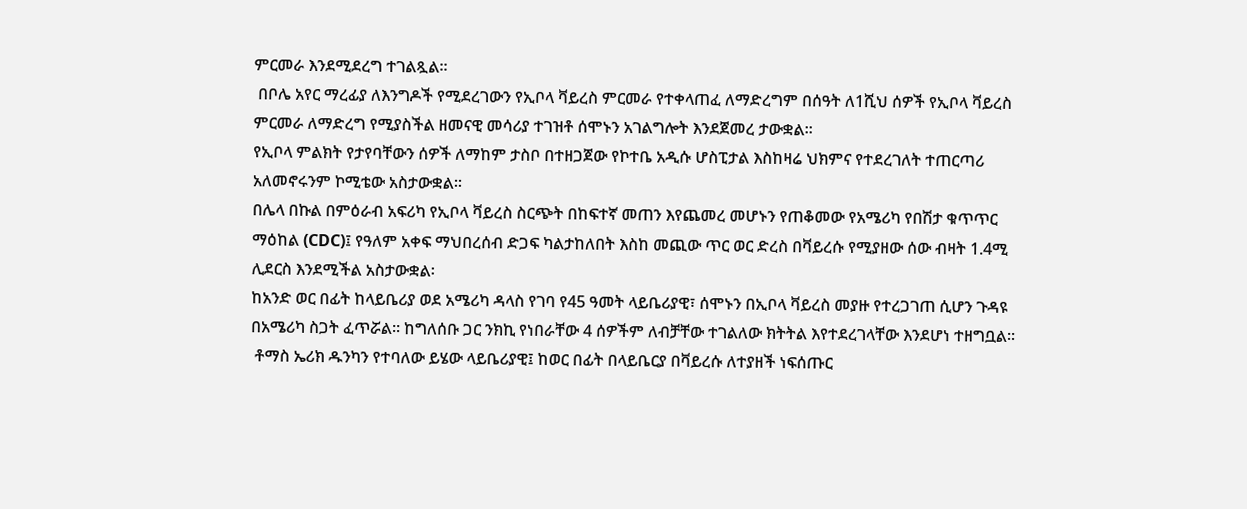ምርመራ እንደሚደረግ ተገልጿል፡፡
 በቦሌ አየር ማረፊያ ለእንግዶች የሚደረገውን የኢቦላ ቫይረስ ምርመራ የተቀላጠፈ ለማድረግም በሰዓት ለ1ሺህ ሰዎች የኢቦላ ቫይረስ ምርመራ ለማድረግ የሚያስችል ዘመናዊ መሳሪያ ተገዝቶ ሰሞኑን አገልግሎት እንደጀመረ ታውቋል፡፡
የኢቦላ ምልክት የታየባቸውን ሰዎች ለማከም ታስቦ በተዘጋጀው የኮተቤ አዲሱ ሆስፒታል እስከዛሬ ህክምና የተደረገለት ተጠርጣሪ አለመኖሩንም ኮሚቴው አስታውቋል፡፡
በሌላ በኩል በምዕራብ አፍሪካ የኢቦላ ቫይረስ ስርጭት በከፍተኛ መጠን እየጨመረ መሆኑን የጠቆመው የአሜሪካ የበሽታ ቁጥጥር ማዕከል (CDC)፤ የዓለም አቀፍ ማህበረሰብ ድጋፍ ካልታከለበት እስከ መጪው ጥር ወር ድረስ በቫይረሱ የሚያዘው ሰው ብዛት 1.4ሚ ሊደርስ እንደሚችል አስታውቋል፡
ከአንድ ወር በፊት ከላይቤሪያ ወደ አሜሪካ ዳላስ የገባ የ45 ዓመት ላይቤሪያዊ፣ ሰሞኑን በኢቦላ ቫይረስ መያዙ የተረጋገጠ ሲሆን ጉዳዩ በአሜሪካ ስጋት ፈጥሯል፡፡ ከግለሰቡ ጋር ንክኪ የነበራቸው 4 ሰዎችም ለብቻቸው ተገልለው ክትትል እየተደረገላቸው እንደሆነ ተዘግቧል፡፡
 ቶማስ ኤሪክ ዱንካን የተባለው ይሄው ላይቤሪያዊ፤ ከወር በፊት በላይቤርያ በቫይረሱ ለተያዘች ነፍሰጡር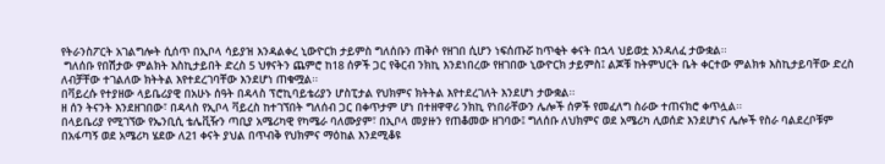የትራንስፖርት አገልግሎት ሲሰጥ በኢቦላ ሳይያዝ እንዳልቀረ ኒውዮርክ ታይምስ ግለሰቡን ጠቅሶ የዘገበ ሲሆን ነፍሰጡሯ ከጥቂት ቀናት በኋላ ህይወቷ እንዳለፈ ታውቋል፡፡
 ግለሰቡ የበሽታው ምልክት እስኪታይበት ድረስ 5 ህፃናትን ጨምሮ ከ18 ሰዎች ጋር የቅርብ ንክኪ እንደነበረው የዘገበው ኒውዮርክ ታይምስ፤ ልጆቹ ከትምህርት ቤት ቀርተው ምልክቱ እስኪታይባቸው ድረስ ለብቻቸው ተገልለው ክትትል እየተደረገባቸው እንደሆነ ጠቁሟል፡፡
በቫይረሱ የተያዘው ላይቤሪያዊ በአሁኑ ሰዓት በዳላስ ፕሮኪባይቴሪያን ሆስፒታል የህክምና ክትትል እየተደረገለት እንደሆነ ታውቋል፡፡
ዘ ሰን ትናንት እንደዘገበው፣ በዳላስ የኢቦላ ቫይረስ ከተገኘበት ግለሰብ ጋር በቀጥታም ሆነ በተዘዋዋሪ ንክኪ የነበራቸውን ሌሎች ሰዎች የመፈለግ ስራው ተጠናክሮ ቀጥሏል፡፡
በላይቤሪያ የሚገኘው የኤንቢሲ ቴሌቪዥን ጣቢያ አሜሪካዊ የካሜራ ባለሙያም፣ በኢቦላ መያዙን የጠቆመው ዘገባው፤ ግለሰቡ ለህክምና ወደ አሜሪካ ሊወሰድ እንደሆነና ሌሎች የስራ ባልደረቦቹም በአፋጣኝ ወደ አሜሪካ ሄደው ለ21 ቀናት ያህል በጥብቅ የህክምና ማዕከል እንደሚቆዩ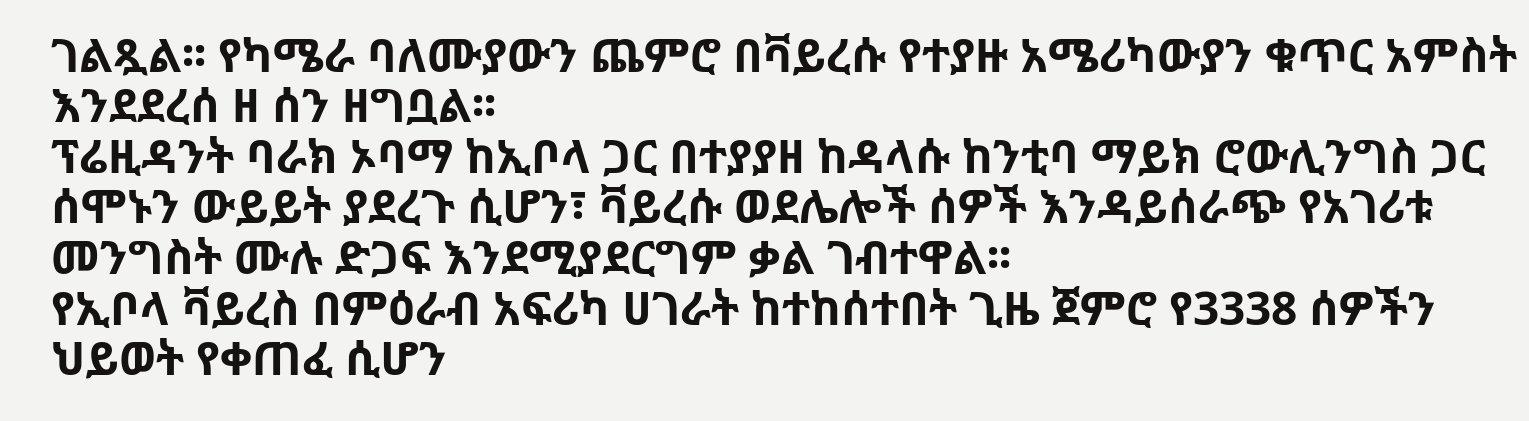ገልጿል፡፡ የካሜራ ባለሙያውን ጨምሮ በቫይረሱ የተያዙ አሜሪካውያን ቁጥር አምስት እንደደረሰ ዘ ሰን ዘግቧል፡፡
ፕሬዚዳንት ባራክ ኦባማ ከኢቦላ ጋር በተያያዘ ከዳላሱ ከንቲባ ማይክ ሮውሊንግስ ጋር ሰሞኑን ውይይት ያደረጉ ሲሆን፣ ቫይረሱ ወደሌሎች ሰዎች እንዳይሰራጭ የአገሪቱ መንግስት ሙሉ ድጋፍ እንደሚያደርግም ቃል ገብተዋል፡፡
የኢቦላ ቫይረስ በምዕራብ አፍሪካ ሀገራት ከተከሰተበት ጊዜ ጀምሮ የ3338 ሰዎችን ህይወት የቀጠፈ ሲሆን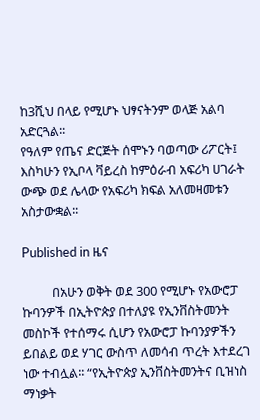ከ3ሺህ በላይ የሚሆኑ ህፃናትንም ወላጅ አልባ አድርጓል፡፡
የዓለም የጤና ድርጅት ሰሞኑን ባወጣው ሪፖርት፤ እስካሁን የኢቦላ ቫይረስ ከምዕራብ አፍሪካ ሀገራት ውጭ ወደ ሌላው የአፍሪካ ክፍል አለመዛመቱን አስታውቋል፡፡

Published in ዜና

          በአሁን ወቅት ወደ 300 የሚሆኑ የአውሮፓ ኩባንዎች በኢትዮጵያ በተለያዩ የኢንቨስትመንት መስኮች የተሰማሩ ሲሆን የአውሮፓ ኩባንያዎችን ይበልይ ወደ ሃገር ውስጥ ለመሳብ ጥረት እተደረገ ነው ተብሏል፡፡ “የኢትዮጵያ ኢንቨስትመንትና ቢዝነስ ማነቃት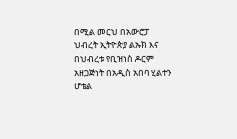በሚል መርህ በአውሮፓ ህብረት ኢትዮጵያ ልኡክ እና በህብረቱ የቢዝነስ ዶርም አዘጋጅነት በአዲስ አበባ ሂልተን ሆቴል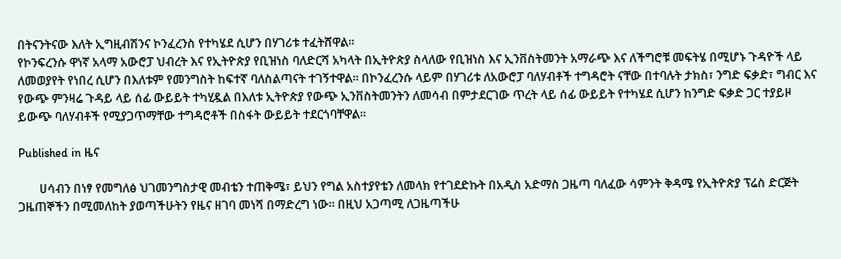በትናንትናው እለት ኢግዚብሽንና ኮንፈረንስ የተካሄደ ሲሆን በሃገሪቱ ተፈትሸዋል፡፡
የኮንፍረንሱ ዋነኛ አላማ አውሮፓ ህብረት እና የኢትዮጵያ የቢዝነስ ባለድርሻ አካላት በኢትዮጵያ ስላለው የቢዝነስ እና ኢንቨስትመንት አማራጭ እና ለችግሮቹ መፍትሄ በሚሆኑ ጉዳዮች ላይ ለመወያየት የነበረ ሲሆን በእለቱም የመንግስት ከፍተኛ ባለስልጣናት ተገኝተዋል፡፡ በኮንፈረንሱ ላይም በሃገሪቱ ለአውሮፓ ባለሃብቶች ተግዳሮት ናቸው በተባሉት ታክስ፣ ንግድ ፍቃድ፣ ግብር እና የውጭ ምንዛሬ ጉዳይ ላይ ሰፊ ውይይት ተካሂዷል በእለቱ ኢትዮጵያ የውጭ ኢንቨስትመንትን ለመሳብ በምታደርገው ጥረት ላይ ሰፊ ውይይት የተካሄደ ሲሆን ከንግድ ፍቃድ ጋር ተያይዞ ይውጭ ባለሃብቶች የሚያጋጥማቸው ተግዳሮቶች በስፋት ውይይት ተደርጎባቸዋል፡፡

Published in ዜና

       ሀሳብን በነፃ የመግለፅ ህገመንግስታዊ መብቴን ተጠቅሜ፣ ይህን የግል አስተያየቴን ለመላክ የተገደድኩት በአዲስ አድማስ ጋዜጣ ባለፈው ሳምንት ቅዳሜ የኢትዮጵያ ፕሬስ ድርጅት ጋዜጠኞችን በሚመለከት ያወጣችሁትን የዜና ዘገባ መነሻ በማድረግ ነው። በዚህ አጋጣሚ ለጋዜጣችሁ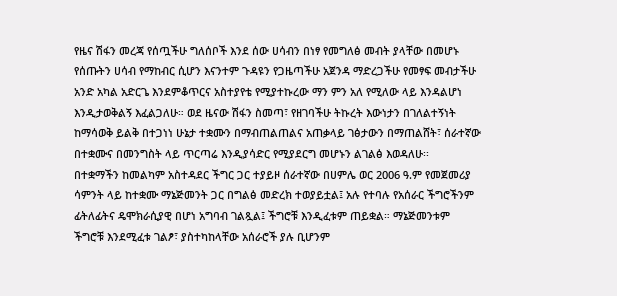የዜና ሽፋን መረጃ የሰጧችሁ ግለሰቦች እንደ ሰው ሀሳብን በነፃ የመግለፅ መብት ያላቸው በመሆኑ የሰጡትን ሀሳብ የማከብር ሲሆን እናንተም ጉዳዩን የጋዜጣችሁ አጀንዳ ማድረጋችሁ የመፃፍ መብታችሁ አንድ አካል አድርጌ እንደምቆጥርና አስተያየቴ የሚያተኩረው ማን ምን አለ የሚለው ላይ እንዳልሆነ እንዲታወቅልኝ እፈልጋለሁ። ወደ ዜናው ሽፋን ስመጣ፣ የዘገባችሁ ትኩረት እውነታን በገለልተኝነት ከማሳወቅ ይልቅ በተጋነነ ሁኔታ ተቋሙን በማብጠልጠልና አጠቃላይ ገፅታውን በማጠልሸት፣ ሰራተኛው በተቋሙና በመንግስት ላይ ጥርጣሬ እንዲያሳድር የሚያደርግ መሆኑን ልገልፅ እወዳለሁ፡፡
በተቋማችን ከመልካም አስተዳደር ችግር ጋር ተያይዞ ሰራተኛው በሀምሌ ወር 2006 ዓ.ም የመጀመሪያ ሳምንት ላይ ከተቋሙ ማኔጅመንት ጋር በግልፅ መድረክ ተወያይቷል፤ አሉ የተባሉ የአሰራር ችግሮችንም ፊትለፊትና ዴሞክራሲያዊ በሆነ አግባብ ገልጿል፤ ችግሮቹ እንዲፈቱም ጠይቋል። ማኔጅመንቱም ችግሮቹ እንደሚፈቱ ገልፆ፣ ያስተካከላቸው አሰራሮች ያሉ ቢሆንም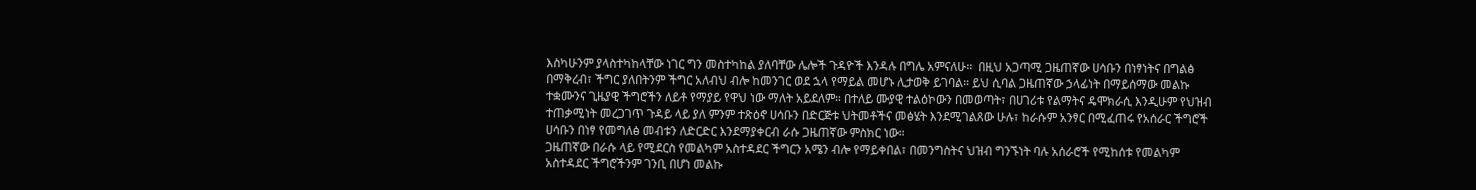እስካሁንም ያላስተካከላቸው ነገር ግን መስተካከል ያለባቸው ሌሎች ጉዳዮች እንዳሉ በግሌ አምናለሁ።  በዚህ አጋጣሚ ጋዜጠኛው ሀሳቡን በነፃነትና በግልፅ በማቅረብ፣ ችግር ያለበትንም ችግር አለብህ ብሎ ከመንገር ወደ ኋላ የማይል መሆኑ ሊታወቅ ይገባል። ይህ ሲባል ጋዜጠኛው ኃላፊነት በማይሰማው መልኩ ተቋሙንና ጊዜያዊ ችግሮችን ለይቶ የማያይ የዋህ ነው ማለት አይደለም። በተለይ ሙያዊ ተልዕኮውን በመወጣት፣ በሀገሪቱ የልማትና ዴሞክራሲ እንዲሁም የህዝብ ተጠቃሚነት መረጋገጥ ጉዳይ ላይ ያለ ምንም ተጽዕኖ ሀሳቡን በድርጅቱ ህትመቶችና መፅሄት እንደሚገልጸው ሁሉ፣ ከራሱም አንፃር በሚፈጠሩ የአሰራር ችግሮች ሀሳቡን በነፃ የመግለፅ መብቱን ለድርድር እንደማያቀርብ ራሱ ጋዜጠኛው ምስክር ነው።
ጋዜጠኛው በራሱ ላይ የሚደርስ የመልካም አስተዳደር ችግርን አሜን ብሎ የማይቀበል፣ በመንግስትና ህዝብ ግንኙነት ባሉ አሰራሮች የሚከሰቱ የመልካም አስተዳደር ችግሮችንም ገንቢ በሆነ መልኩ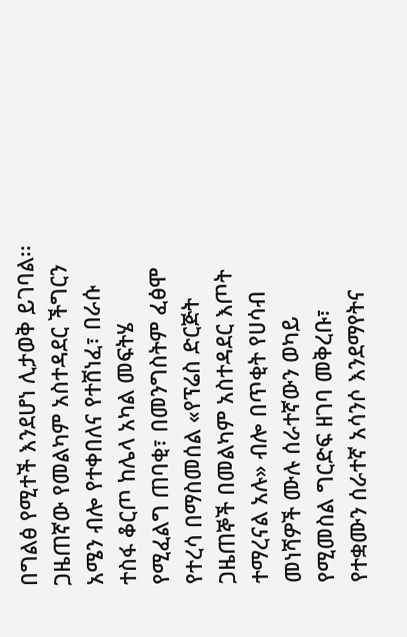በግልፅ የሚተች እንደሆነ ሊታወቅ ይገባል፡፡ ጋዜጠኛው የመልካም አስተዳደር ችግርን አሜን ብሎ የተቀበለና የተሸነፈ፣ በራሱ ተስፋ ቆርጦ ከሌላ አካል መፍትሄ የሚፈልግ ጠባቂ፣ በመንግስትም ፈፅሞ የተረሳ በማስመሰል «የፕሬስ ድርጅት ጋዜጠኞች በመልካም አስተዳደር እጦት ተማረናል አሉ» ብሎ በጥቂት የሀሳብ መነሻዎች ሙሉ ሰራተኛውን ወካይ የሚመስል ግርድፍ ዘገባ መቅረቡ፣ የተቋሙን ሰራተኛ አሳንሶ እንደማየትና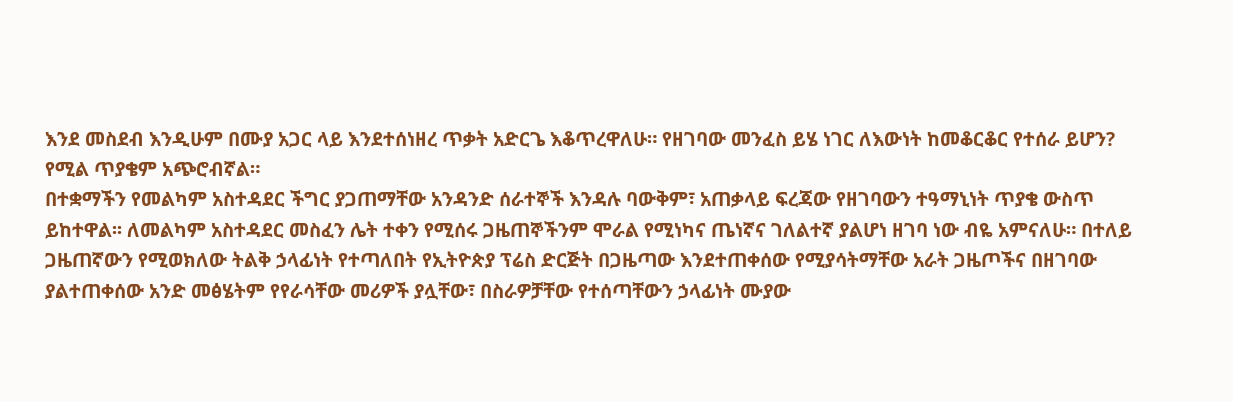እንደ መስደብ እንዲሁም በሙያ አጋር ላይ እንደተሰነዘረ ጥቃት አድርጌ እቆጥረዋለሁ። የዘገባው መንፈስ ይሄ ነገር ለእውነት ከመቆርቆር የተሰራ ይሆን? የሚል ጥያቄም አጭሮብኛል።
በተቋማችን የመልካም አስተዳደር ችግር ያጋጠማቸው አንዳንድ ሰራተኞች እንዳሉ ባውቅም፣ አጠቃላይ ፍረጃው የዘገባውን ተዓማኒነት ጥያቄ ውስጥ ይከተዋል፡፡ ለመልካም አስተዳደር መስፈን ሌት ተቀን የሚሰሩ ጋዜጠኞችንም ሞራል የሚነካና ጤነኛና ገለልተኛ ያልሆነ ዘገባ ነው ብዬ አምናለሁ። በተለይ ጋዜጠኛውን የሚወክለው ትልቅ ኃላፊነት የተጣለበት የኢትዮጵያ ፕሬስ ድርጅት በጋዜጣው እንደተጠቀሰው የሚያሳትማቸው አራት ጋዜጦችና በዘገባው ያልተጠቀሰው አንድ መፅሄትም የየራሳቸው መሪዎች ያሏቸው፣ በስራዎቻቸው የተሰጣቸውን ኃላፊነት ሙያው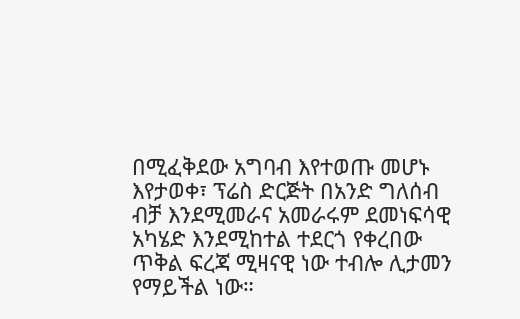በሚፈቅደው አግባብ እየተወጡ መሆኑ እየታወቀ፣ ፕሬስ ድርጅት በአንድ ግለሰብ  ብቻ እንደሚመራና አመራሩም ደመነፍሳዊ አካሄድ እንደሚከተል ተደርጎ የቀረበው ጥቅል ፍረጃ ሚዛናዊ ነው ተብሎ ሊታመን የማይችል ነው።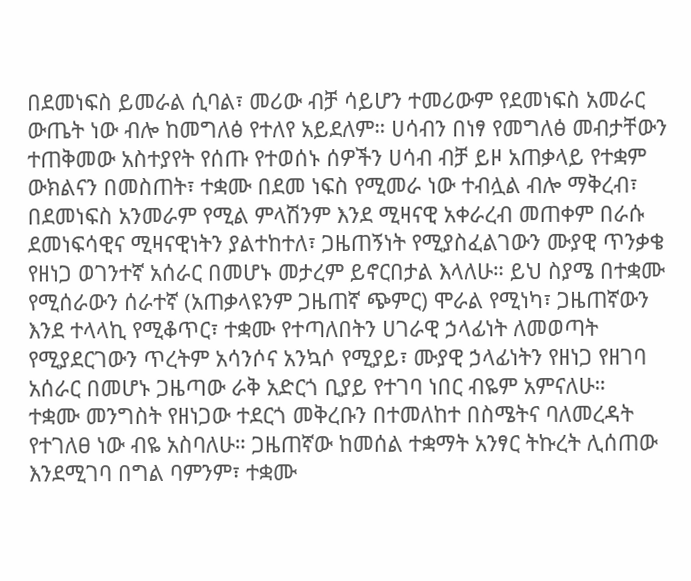በደመነፍስ ይመራል ሲባል፣ መሪው ብቻ ሳይሆን ተመሪውም የደመነፍስ አመራር ውጤት ነው ብሎ ከመግለፅ የተለየ አይደለም። ሀሳብን በነፃ የመግለፅ መብታቸውን ተጠቅመው አስተያየት የሰጡ የተወሰኑ ሰዎችን ሀሳብ ብቻ ይዞ አጠቃላይ የተቋም ውክልናን በመስጠት፣ ተቋሙ በደመ ነፍስ የሚመራ ነው ተብሏል ብሎ ማቅረብ፣ በደመነፍስ አንመራም የሚል ምላሽንም እንደ ሚዛናዊ አቀራረብ መጠቀም በራሱ ደመነፍሳዊና ሚዛናዊነትን ያልተከተለ፣ ጋዜጠኝነት የሚያስፈልገውን ሙያዊ ጥንቃቄ የዘነጋ ወገንተኛ አሰራር በመሆኑ መታረም ይኖርበታል እላለሁ። ይህ ስያሜ በተቋሙ የሚሰራውን ሰራተኛ (አጠቃላዩንም ጋዜጠኛ ጭምር) ሞራል የሚነካ፣ ጋዜጠኛውን እንደ ተላላኪ የሚቆጥር፣ ተቋሙ የተጣለበትን ሀገራዊ ኃላፊነት ለመወጣት የሚያደርገውን ጥረትም አሳንሶና አንኳሶ የሚያይ፣ ሙያዊ ኃላፊነትን የዘነጋ የዘገባ አሰራር በመሆኑ ጋዜጣው ራቅ አድርጎ ቢያይ የተገባ ነበር ብዬም አምናለሁ።
ተቋሙ መንግስት የዘነጋው ተደርጎ መቅረቡን በተመለከተ በስሜትና ባለመረዳት የተገለፀ ነው ብዬ አስባለሁ። ጋዜጠኛው ከመሰል ተቋማት አንፃር ትኩረት ሊሰጠው እንደሚገባ በግል ባምንም፣ ተቋሙ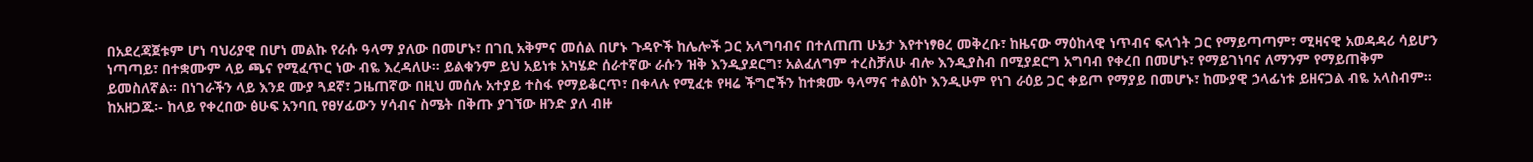በአደረጃጀቱም ሆነ ባህሪያዊ በሆነ መልኩ የራሱ ዓላማ ያለው በመሆኑ፣ በገቢ አቅምና መሰል በሆኑ ጉዳዮች ከሌሎች ጋር አላግባብና በተለጠጠ ሁኔታ እየተነፃፀረ መቅረቡ፣ ከዜናው ማዕከላዊ ነጥብና ፍላጎት ጋር የማይጣጣም፣ ሚዛናዊ አወዳዳሪ ሳይሆን ነጣጣይ፣ በተቋሙም ላይ ጫና የሚፈጥር ነው ብዬ እረዳለሁ። ይልቁንም ይህ አይነቱ አካሄድ ሰራተኛው ራሱን ዝቅ እንዲያደርግ፣ አልፈለግም ተረስቻለሁ ብሎ እንዲያስብ በሚያደርግ አግባብ የቀረበ በመሆኑ፣ የማይገነባና ለማንም የማይጠቅም ይመስለኛል፡፡ በነገራችን ላይ እንደ ሙያ ጓደኛ፣ ጋዜጠኛው በዚህ መሰሉ አተያይ ተስፋ የማይቆርጥ፣ በቀላሉ የሚፈቱ የዛሬ ችግሮችን ከተቋሙ ዓላማና ተልዕኮ እንዲሁም የነገ ራዕይ ጋር ቀይጦ የማያይ በመሆኑ፣ ከሙያዊ ኃላፊነቱ ይዘናጋል ብዬ አላስብም።
ከአዘጋጁ፡- ከላይ የቀረበው ፅሁፍ አንባቢ የፀሃፊውን ሃሳብና ስሜት በቅጡ ያገኘው ዘንድ ያለ ብዙ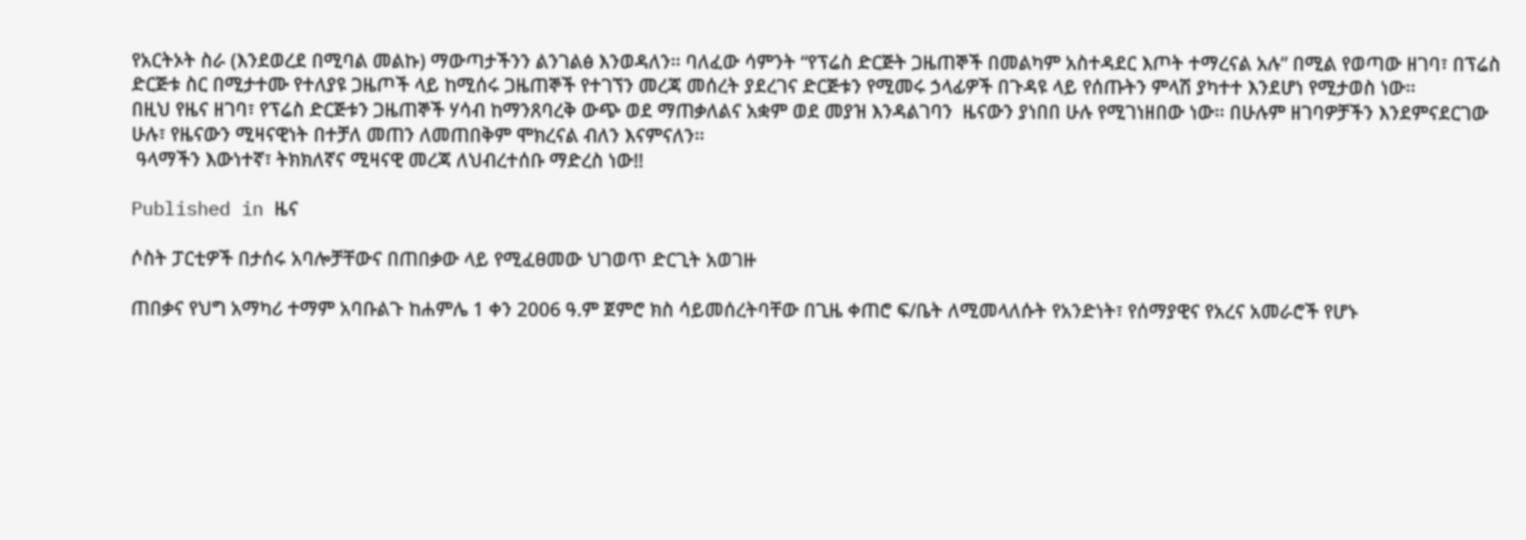የአርትኦት ስራ (እንደወረደ በሚባል መልኩ) ማውጣታችንን ልንገልፅ እንወዳለን፡፡ ባለፈው ሳምንት “የፕሬስ ድርጅት ጋዜጠኞች በመልካም አስተዳደር እጦት ተማረናል አሉ” በሚል የወጣው ዘገባ፣ በፕሬስ ድርጅቱ ስር በሚታተሙ የተለያዩ ጋዜጦች ላይ ከሚሰሩ ጋዜጠኞች የተገኘን መረጃ መሰረት ያደረገና ድርጅቱን የሚመሩ ኃላፊዎች በጉዳዩ ላይ የሰጡትን ምላሽ ያካተተ እንደሆነ የሚታወስ ነው፡፡
በዚህ የዜና ዘገባ፣ የፕሬስ ድርጅቱን ጋዜጠኞች ሃሳብ ከማንጸባረቅ ውጭ ወደ ማጠቃለልና አቋም ወደ መያዝ እንዳልገባን  ዜናውን ያነበበ ሁሉ የሚገነዘበው ነው፡፡ በሁሉም ዘገባዎቻችን እንደምናደርገው ሁሉ፣ የዜናውን ሚዛናዊነት በተቻለ መጠን ለመጠበቅም ሞክረናል ብለን እናምናለን፡፡
 ዓላማችን እውነተኛ፣ ትክክለኛና ሚዛናዊ መረጃ ለህብረተሰቡ ማድረስ ነው!!

Published in ዜና

ሶስት ፓርቲዎች በታሰሩ አባሎቻቸውና በጠበቃው ላይ የሚፈፀመው ህገወጥ ድርጊት አወገዙ

ጠበቃና የህግ አማካሪ ተማም አባቡልጉ ከሐምሌ 1 ቀን 2006 ዓ.ም ጀምሮ ክስ ሳይመሰረትባቸው በጊዜ ቀጠሮ ፍ/ቤት ለሚመላለሱት የአንድነት፣ የሰማያዊና የአረና አመራሮች የሆኑ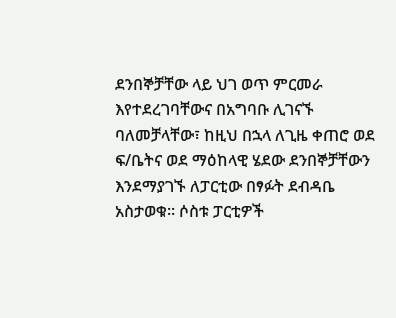ደንበኞቻቸው ላይ ህገ ወጥ ምርመራ እየተደረገባቸውና በአግባቡ ሊገናኙ ባለመቻላቸው፣ ከዚህ በኋላ ለጊዜ ቀጠሮ ወደ ፍ/ቤትና ወደ ማዕከላዊ ሄደው ደንበኞቻቸውን እንደማያገኙ ለፓርቲው በፃፉት ደብዳቤ አስታወቁ፡፡ ሶስቱ ፓርቲዎች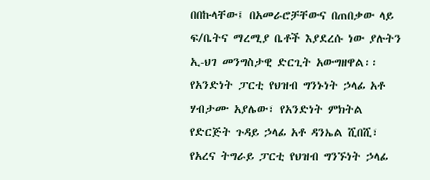በበኩላቸው፤ በአመራሮቻቸውና በጠበቃው ላይ ፍ/ቤትና ማረሚያ ቤቶች እያደረሱ ነው ያሉትን ኢ-ህገ መንግስታዊ ድርጊት አውግዘዋል፡፡
የአንድነት ፓርቲ የህዝብ ግንኑነት ኃላፊ አቶ ሃብታሙ አያሌው፣ የአንድነት ምክትል የድርጅት ጉዳይ ኃላፊ አቶ ዳንኤል ሺበሺ፣ የአረና ትግራይ ፓርቲ የህዝብ ግንኙነት ኃላፊ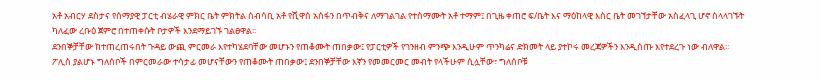አቶ አብርሃ ደስታና የሰማያዊ ፓርቲ ብሄራዊ ምክር ቤት ምክትል ሰብሳቢ አቶ የሺዋስ አሰፋን በጥብቅና ለማገልገል የተስማሙት አቶ ተማም፤ በጊዜ ቀጠሮ ፍ/ቤት እና ማዕከላዊ እስር ቤት መገኘታቸው አስፈላጊ ሆኖ ስላላገኙት ካለፈው ረቡዕ ጀምሮ በተጠቀሱት ቦታዎች እንደማይገኙ ገልፀዋል፡፡
ደንበኞቻቸው ከተጠረጠሩበት ጉዳይ ውጪ ምርመራ እየተካሄደባቸው መሆኑን የጠቆሙት ጠበቃው፤ የፓርቲዎች የገንዘብ ምንጭ እንዲሁም ጥንካሬና ድክመት ላይ ያተኮሩ መረጃዎችን እንዲሰጡ እየተደረጉ ነው ብለዋል፡፡ ፖሊስ ያልሆኑ ግለሰቦች በምርመራው ተሳታፊ መሆናቸውን የጠቆሙት ጠበቃው፤ ደንበኞቻቸው እኛን የመመርመር መብት የላችሁም ሲሏቸው፣ ግለሰቦቹ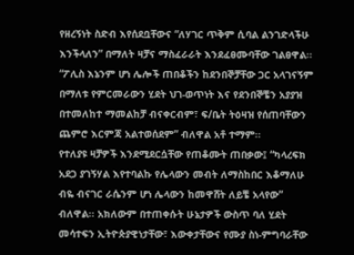የዘረኝነት ስድብ እየሰደቧቸውና “ለሃገር ጥቅም ሲባል ልንገድላችሁ እንችላለን” በማለት ዛቻና ማስፈራራት እንደፈፀሙባቸው ገልፀዋል፡፡
“ፖሊስ እኔንም ሆነ ሌሎች ጠበቆችን ከደንበኞቻቸው ጋር አላገናኝም በማለቱ የምርመራውን ሂደት ህገ-ወጥነት እና የደንበኞቼን አያያዝ በተመለከተ ማመልከቻ ብናቀርብም፣ ፍ/ቤት ትዕዛዝ የሰጠባቸውን ጨምሮ እርምጃ አልተወሰደም” ብለዋል አቶ ተማም፡፡
የተለያዩ ዛቻዎች እንደሚደርሷቸው የጠቆሙት ጠበቃው፤ “ካላረፍክ አደጋ ያገኝሃል እየተባልኩ የሌላውን መብት ለማስከበር እቆማለሁ ብዬ ብናገር ራሴንም ሆነ ሌላውን ከመዋሸት ለይቼ አላየው” ብለዋል፡፡ አክለውም በተጠቀሱት ሁኔታዎች ውስጥ ባለ ሂደት መሳተፍን ኢትዮጵያዊነታቸው፣ እውቀታቸውና የሙያ ስነ-ምግባራቸው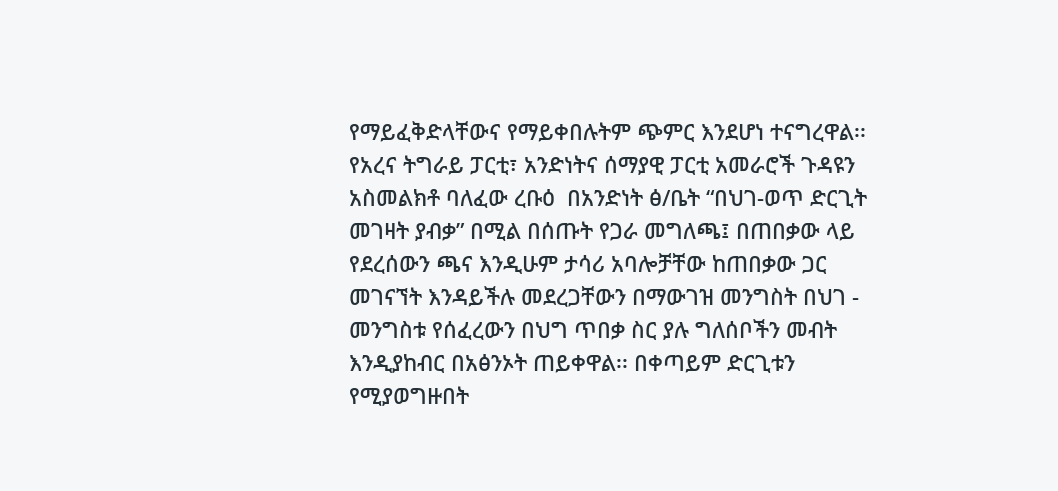የማይፈቅድላቸውና የማይቀበሉትም ጭምር እንደሆነ ተናግረዋል፡፡
የአረና ትግራይ ፓርቲ፣ አንድነትና ሰማያዊ ፓርቲ አመራሮች ጉዳዩን አስመልክቶ ባለፈው ረቡዕ  በአንድነት ፅ/ቤት “በህገ-ወጥ ድርጊት መገዛት ያብቃ” በሚል በሰጡት የጋራ መግለጫ፤ በጠበቃው ላይ የደረሰውን ጫና እንዲሁም ታሳሪ አባሎቻቸው ከጠበቃው ጋር መገናኘት እንዳይችሉ መደረጋቸውን በማውገዝ መንግስት በህገ - መንግስቱ የሰፈረውን በህግ ጥበቃ ስር ያሉ ግለሰቦችን መብት እንዲያከብር በአፅንኦት ጠይቀዋል፡፡ በቀጣይም ድርጊቱን የሚያወግዙበት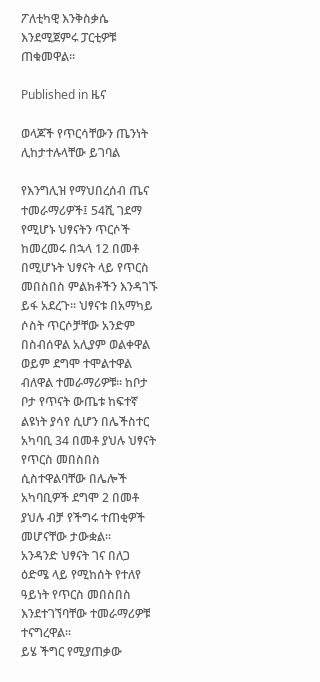ፖለቲካዊ እንቅስቃሴ እንደሚጀምሩ ፓርቲዎቹ ጠቁመዋል፡፡

Published in ዜና

ወላጆች የጥርሳቸውን ጤንነት ሊከታተሉላቸው ይገባል

የእንግሊዝ የማህበረሰብ ጤና ተመራማሪዎች፤ 54ሺ ገደማ የሚሆኑ ህፃናትን ጥርሶች ከመረመሩ በኋላ 12 በመቶ በሚሆኑት ህፃናት ላይ የጥርስ መበስበስ ምልክቶችን እንዳገኙ ይፋ አደረጉ፡፡ ህፃናቱ በአማካይ ሶስት ጥርሶቻቸው አንድም በስብሰዋል አሊያም ወልቀዋል ወይም ደግሞ ተሞልተዋል ብለዋል ተመራማሪዎቹ፡፡ ከቦታ ቦታ የጥናት ውጤቱ ከፍተኛ ልዩነት ያሳየ ሲሆን በሌችስተር አካባቢ 34 በመቶ ያህሉ ህፃናት የጥርስ መበስበስ ሲስተዋልባቸው በሌሎች አካባቢዎች ደግሞ 2 በመቶ ያህሉ ብቻ የችግሩ ተጠቂዎች መሆናቸው ታውቋል፡፡
አንዳንድ ህፃናት ገና በለጋ ዕድሜ ላይ የሚከሰት የተለየ ዓይነት የጥርስ መበስበስ እንደተገኘባቸው ተመራማሪዎቹ ተናግረዋል፡፡
ይሄ ችግር የሚያጠቃው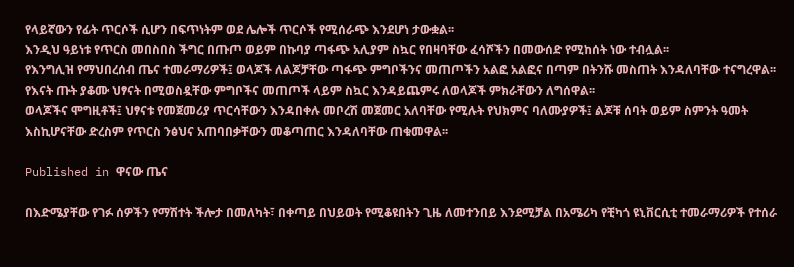የላይኛውን የፊት ጥርሶች ሲሆን በፍጥነትም ወደ ሌሎች ጥርሶች የሚሰራጭ እንደሆነ ታውቋል፡፡
እንዲህ ዓይነቱ የጥርስ መበስበስ ችግር በጡጦ ወይም በኩባያ ጣፋጭ አሊያም ስኳር የበዛባቸው ፈሳሾችን በመውሰድ የሚከሰት ነው ተብሏል፡፡
የእንግሊዝ የማህበረሰብ ጤና ተመራማሪዎች፤ ወላጆች ለልጆቻቸው ጣፋጭ ምግቦችንና መጠጦችን አልፎ አልፎና በጣም በትንሹ መስጠት እንዳለባቸው ተናግረዋል፡፡ የእናት ጡት ያቆሙ ህፃናት በሚወስዷቸው ምግቦችና መጠጦች ላይም ስኳር እንዳይጨምሩ ለወላጆች ምክራቸውን ለግሰዋል፡፡
ወላጆችና ሞግዚቶች፤ ህፃናቱ የመጀመሪያ ጥርሳቸውን እንዳበቀሉ መቦረሽ መጀመር አለባቸው የሚሉት የህክምና ባለሙያዎች፤ ልጆቹ ሰባት ወይም ስምንት ዓመት እስኪሆናቸው ድረስም የጥርስ ንፅህና አጠባበቃቸውን መቆጣጠር እንዳለባቸው ጠቁመዋል፡፡

Published in ዋናው ጤና

በእድሜያቸው የገፉ ሰዎችን የማሽተት ችሎታ በመለካት፣ በቀጣይ በህይወት የሚቆዩበትን ጊዜ ለመተንበይ እንደሚቻል በአሜሪካ የቺካጎ ዩኒቨርሲቲ ተመራማሪዎች የተሰራ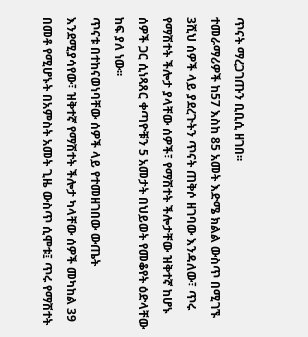ጥናት ማረጋገጡን ቢቢሲ ዘገበ፡፡
ተመራማሪዎች ከ57 እስከ 85 አመት እድሜ ክልል ውስጥ በሚገኙ 3ሺህ ሰዎች ላይ ያደረጉትን ጥናት ጠቅሶ ዘገባው እንዳለው፣ ጥሩ የማሽተት ችሎታ ያላቸው ሰዎች፣ የማሽተት ችሎታቸው ዝቅተኛ ከሆኑ ሰዎች ጋር ሲነጻጸር ቀጣዮቹን 5 አመታት በህይወት የመቆየት ዕድላቸው ከፍ ያለ ነው፡፡
ጥናቱ በተከናወነባቸው ሰዎች ላይ የተመዘገበው ውጤት እንደሚያሳየው፣ ዝቅተኛ የማሽተት ችሎታ ካላቸው ሰዎች መካከል 39 በመቶ የሚሆኑት በአምስት አመት ጊዜ ውስጥ ሲሞቱ፤ ጥሩ የማሽተት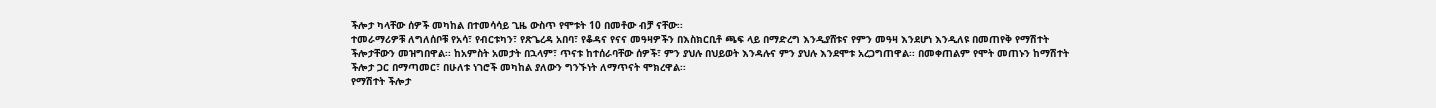ችሎታ ካላቸው ሰዎች መካከል በተመሳሳይ ጊዜ ውስጥ የሞቱት 10 በመቶው ብቻ ናቸው፡፡
ተመራማሪዎቹ ለግለሰቦቹ የአሳ፣ የብርቱካን፣ የጽጌረዳ አበባ፣ የቆዳና የናና መዓዛዎችን በእስክርቢቶ ጫፍ ላይ በማድረግ እንዲያሸቱና የምን መዓዛ እንደሆነ እንዲለዩ በመጠየቅ የማሽተት ችሎታቸውን መዝግበዋል፡፡ ከአምስት አመታት በኋላም፣ ጥናቱ ከተሰራባቸው ሰዎች፣ ምን ያህሉ በህይወት እንዳሉና ምን ያህሉ እንደሞቱ አረጋግጠዋል፡፡ በመቀጠልም የሞት መጠኑን ከማሽተት ችሎታ ጋር በማጣመር፣ በሁለቱ ነገሮች መካከል ያለውን ግንኙነት ለማጥናት ሞክረዋል፡፡
የማሽተት ችሎታ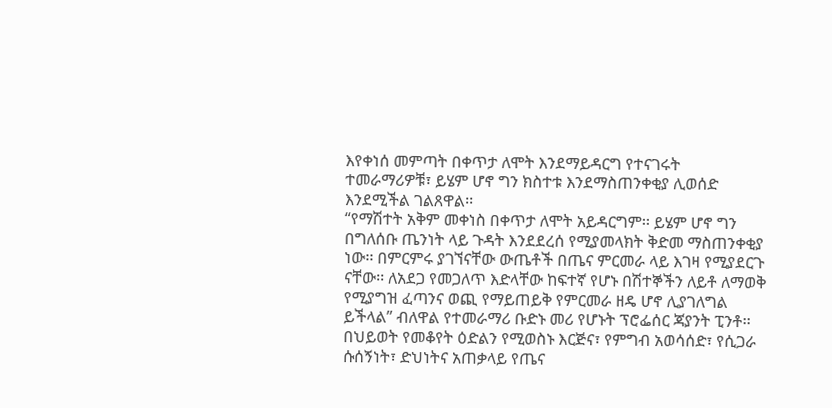እየቀነሰ መምጣት በቀጥታ ለሞት እንደማይዳርግ የተናገሩት ተመራማሪዎቹ፣ ይሄም ሆኖ ግን ክስተቱ እንደማስጠንቀቂያ ሊወሰድ እንደሚችል ገልጸዋል፡፡
“የማሽተት አቅም መቀነስ በቀጥታ ለሞት አይዳርግም፡፡ ይሄም ሆኖ ግን በግለሰቡ ጤንነት ላይ ጉዳት እንደደረሰ የሚያመላክት ቅድመ ማስጠንቀቂያ ነው፡፡ በምርምሩ ያገኘናቸው ውጤቶች በጤና ምርመራ ላይ እገዛ የሚያደርጉ ናቸው፡፡ ለአደጋ የመጋለጥ እድላቸው ከፍተኛ የሆኑ በሽተኞችን ለይቶ ለማወቅ የሚያግዝ ፈጣንና ወጪ የማይጠይቅ የምርመራ ዘዴ ሆኖ ሊያገለግል ይችላል” ብለዋል የተመራማሪ ቡድኑ መሪ የሆኑት ፕሮፌሰር ጃያንት ፒንቶ፡፡
በህይወት የመቆየት ዕድልን የሚወስኑ እርጅና፣ የምግብ አወሳሰድ፣ የሲጋራ ሱሰኝነት፣ ድህነትና አጠቃላይ የጤና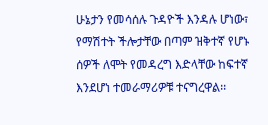ሁኔታን የመሳሰሉ ጉዳዮች እንዳሉ ሆነው፣ የማሽተት ችሎታቸው በጣም ዝቅተኛ የሆኑ ሰዎች ለሞት የመዳረግ እድላቸው ከፍተኛ እንደሆነ ተመራማሪዎቹ ተናግረዋል፡፡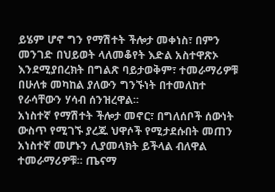ይሄም ሆኖ ግን የማሽተት ችሎታ መቀነስ፣ በምን መንገድ በህይወት ላለመቆየት እድል አስተዋጽኦ እንደሚያበረክት በግልጽ ባይታወቅም፣ ተመራማሪዎቹ በሁለቱ መካከል ያለውን ግንኙነት በተመለከተ የራሳቸውን ሃሳብ ሰንዝረዋል፡፡
አነስተኛ የማሽተት ችሎታ መኖር፣ በግለሰቦች ሰውነት ውስጥ የሚገኙ ያረጁ ህዋሶች የሚታደሱበት መጠን አነስተኛ መሆኑን ሊያመላክት ይችላል ብለዋል ተመራማሪዎቹ፡፡ ጤናማ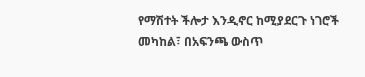የማሽተት ችሎታ እንዲኖር ከሚያደርጉ ነገሮች መካከል፣ በአፍንጫ ውስጥ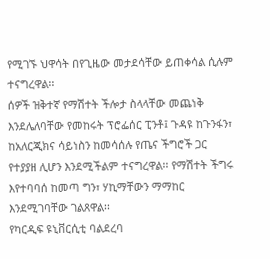የሚገኙ ህዋሳት በየጊዜው መታደሳቸው ይጠቀሳል ሲሉም ተናግረዋል፡፡
ሰዎች ዝቅተኛ የማሽተት ችሎታ ስላላቸው መጨነቅ እንደሌለባቸው የመከሩት ፕሮፌሰር ፒንቶ፤ ጉዳዩ ከጉንፋን፣ ከአለርጂክና ሳይነስን ከመሳሰሉ የጤና ችግሮች ጋር የተያያዘ ሊሆን እንደሚችልም ተናግረዋል፡፡ የማሽተት ችግሩ እየተባባሰ ከመጣ ግን፣ ሃኪማቸውን ማማከር እንደሚገባቸው ገልጸዋል፡፡
የካርዲፍ ዩኒቨርሲቲ ባልደረባ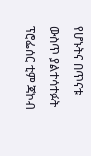የሆኑትና በጥናቱ ውስጥ ያልተሳተፉት ፕሮፌሰር ቲም ጃኮብ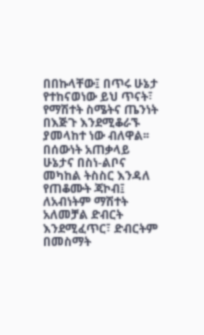በበኩላቸው፤ በጥሩ ሁኔታ የተከናወነው ይህ ጥናት፣ የማሽተት ስሜትና ጤንነት በእጅጉ እንደሚቆራኙ ያመላከተ ነው ብለዋል፡፡
በሰውነት አጠቃላይ ሁኔታና በስነ-ልቦና መካከል ትስስር እንዳለ የጠቆሙት ጃኮብ፤ ለአብነትም ማሽተት አለመቻል ድብርት እንደሚፈጥር፣ ድብርትም በመስማት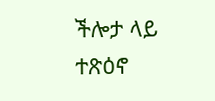ችሎታ ላይ ተጽዕኖ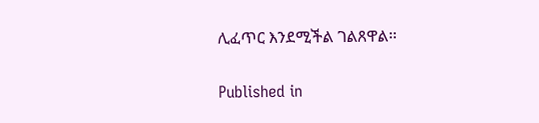ሊፈጥር እንደሚችል ገልጸዋል፡፡

Published in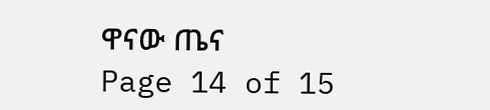ዋናው ጤና
Page 14 of 15